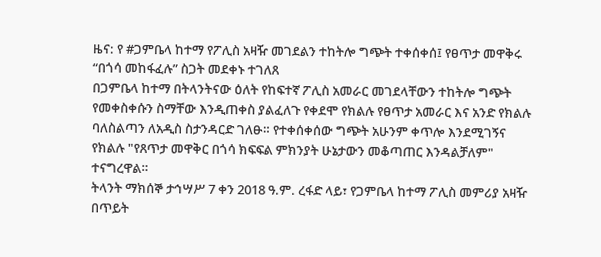ዜና: የ #ጋምቤላ ከተማ የፖሊስ አዛዥ መገደልን ተከትሎ ግጭት ተቀሰቀሰ፤ የፀጥታ መዋቅሩ “በጎሳ መከፋፈሉ” ስጋት መደቀኑ ተገለጸ
በጋምቤላ ከተማ በትላንትናው ዕለት የከፍተኛ ፖሊስ አመራር መገደላቸውን ተከትሎ ግጭት የመቀስቀሱን ስማቸው እንዲጠቀስ ያልፈለጉ የቀደሞ የክልሉ የፀጥታ አመራር እና አንድ የክልሉ ባለስልጣን ለአዲስ ስታንዳርድ ገለፁ። የተቀሰቀሰው ግጭት አሁንም ቀጥሎ እንደሚገኝና የክልሉ "የጸጥታ መዋቅር በጎሳ ክፍፍል ምክንያት ሁኔታውን መቆጣጠር እንዳልቻለም" ተናግረዋል።
ትላንት ማክሰኞ ታኅሣሥ 7 ቀን 2018 ዓ.ም. ረፋድ ላይ፣ የጋምቤላ ከተማ ፖሊስ መምሪያ አዛዥ በጥይት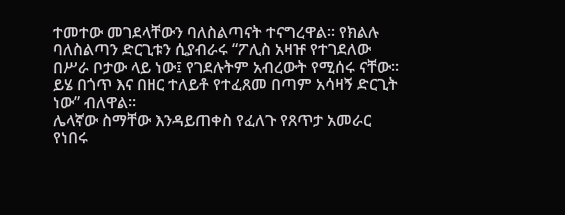ተመተው መገደላቸውን ባለስልጣናት ተናግረዋል። የክልሉ ባለስልጣን ድርጊቱን ሲያብራሩ “ፖሊስ አዛዡ የተገደለው በሥራ ቦታው ላይ ነው፤ የገደሉትም አብረውት የሚሰሩ ናቸው። ይሄ በጎጥ እና በዘር ተለይቶ የተፈጸመ በጣም አሳዛኝ ድርጊት ነው” ብለዋል።
ሌላኛው ስማቸው እንዳይጠቀስ የፈለጉ የጸጥታ አመራር የነበሩ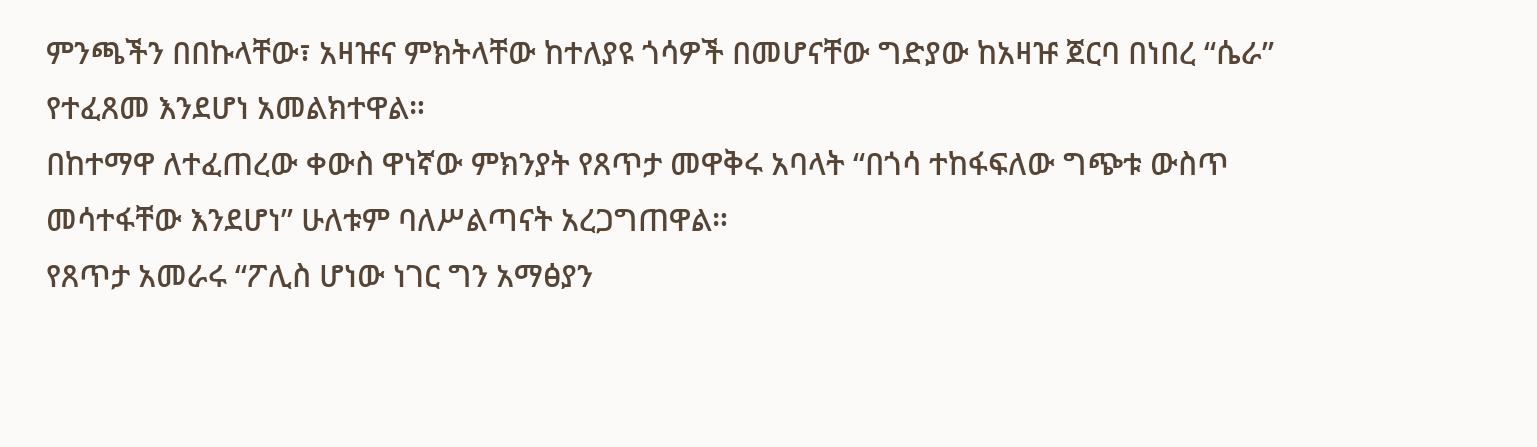ምንጫችን በበኩላቸው፣ አዛዡና ምክትላቸው ከተለያዩ ጎሳዎች በመሆናቸው ግድያው ከአዛዡ ጀርባ በነበረ “ሴራ” የተፈጸመ እንደሆነ አመልክተዋል።
በከተማዋ ለተፈጠረው ቀውስ ዋነኛው ምክንያት የጸጥታ መዋቅሩ አባላት “በጎሳ ተከፋፍለው ግጭቱ ውስጥ መሳተፋቸው እንደሆነ” ሁለቱም ባለሥልጣናት አረጋግጠዋል።
የጸጥታ አመራሩ “ፖሊስ ሆነው ነገር ግን አማፅያን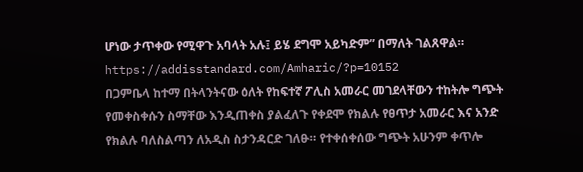ሆነው ታጥቀው የሚዋጉ አባላት አሉ፤ ይሄ ደግሞ አይካድም” በማለት ገልጸዋል።
https://addisstandard.com/Amharic/?p=10152
በጋምቤላ ከተማ በትላንትናው ዕለት የከፍተኛ ፖሊስ አመራር መገደላቸውን ተከትሎ ግጭት የመቀስቀሱን ስማቸው እንዲጠቀስ ያልፈለጉ የቀደሞ የክልሉ የፀጥታ አመራር እና አንድ የክልሉ ባለስልጣን ለአዲስ ስታንዳርድ ገለፁ። የተቀሰቀሰው ግጭት አሁንም ቀጥሎ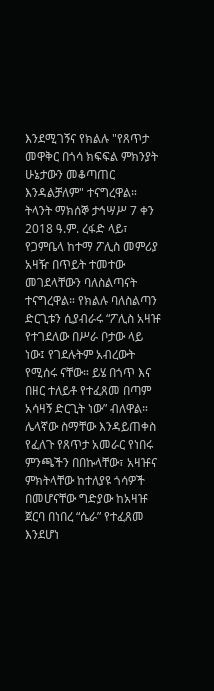እንደሚገኝና የክልሉ "የጸጥታ መዋቅር በጎሳ ክፍፍል ምክንያት ሁኔታውን መቆጣጠር እንዳልቻለም" ተናግረዋል።
ትላንት ማክሰኞ ታኅሣሥ 7 ቀን 2018 ዓ.ም. ረፋድ ላይ፣ የጋምቤላ ከተማ ፖሊስ መምሪያ አዛዥ በጥይት ተመተው መገደላቸውን ባለስልጣናት ተናግረዋል። የክልሉ ባለስልጣን ድርጊቱን ሲያብራሩ “ፖሊስ አዛዡ የተገደለው በሥራ ቦታው ላይ ነው፤ የገደሉትም አብረውት የሚሰሩ ናቸው። ይሄ በጎጥ እና በዘር ተለይቶ የተፈጸመ በጣም አሳዛኝ ድርጊት ነው” ብለዋል።
ሌላኛው ስማቸው እንዳይጠቀስ የፈለጉ የጸጥታ አመራር የነበሩ ምንጫችን በበኩላቸው፣ አዛዡና ምክትላቸው ከተለያዩ ጎሳዎች በመሆናቸው ግድያው ከአዛዡ ጀርባ በነበረ “ሴራ” የተፈጸመ እንደሆነ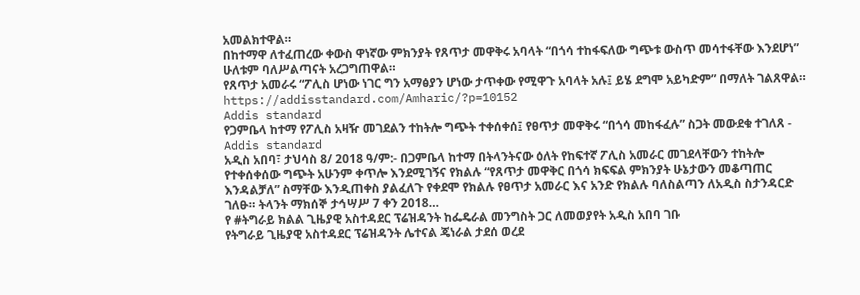አመልክተዋል።
በከተማዋ ለተፈጠረው ቀውስ ዋነኛው ምክንያት የጸጥታ መዋቅሩ አባላት “በጎሳ ተከፋፍለው ግጭቱ ውስጥ መሳተፋቸው እንደሆነ” ሁለቱም ባለሥልጣናት አረጋግጠዋል።
የጸጥታ አመራሩ “ፖሊስ ሆነው ነገር ግን አማፅያን ሆነው ታጥቀው የሚዋጉ አባላት አሉ፤ ይሄ ደግሞ አይካድም” በማለት ገልጸዋል።
https://addisstandard.com/Amharic/?p=10152
Addis standard
የጋምቤላ ከተማ የፖሊስ አዛዥ መገደልን ተከትሎ ግጭት ተቀሰቀሰ፤ የፀጥታ መዋቅሩ “በጎሳ መከፋፈሉ” ስጋት መውደቁ ተገለጸ - Addis standard
አዲስ አበባ፣ ታህሳስ 8/ 2018 ዓ/ም:- በጋምቤላ ከተማ በትላንትናው ዕለት የከፍተኛ ፖሊስ አመራር መገደላቸውን ተከትሎ የተቀሰቀሰው ግጭት አሁንም ቀጥሎ እንደሚገኝና የክልሉ “የጸጥታ መዋቅር በጎሳ ክፍፍል ምክንያት ሁኔታውን መቆጣጠር እንዳልቻለ” ስማቸው እንዲጠቀስ ያልፈለጉ የቀደሞ የክልሉ የፀጥታ አመራር እና አንድ የክልሉ ባለስልጣን ለአዲስ ስታንዳርድ ገለፁ። ትላንት ማክሰኞ ታኅሣሥ 7 ቀን 2018…
የ #ትግራይ ክልል ጊዜያዊ አስተዳደር ፕሬዝዳንት ከፌዴራል መንግስት ጋር ለመወያየት አዲስ አበባ ገቡ
የትግራይ ጊዜያዊ አስተዳደር ፕሬዝዳንት ሌተናል ጄነራል ታደሰ ወረደ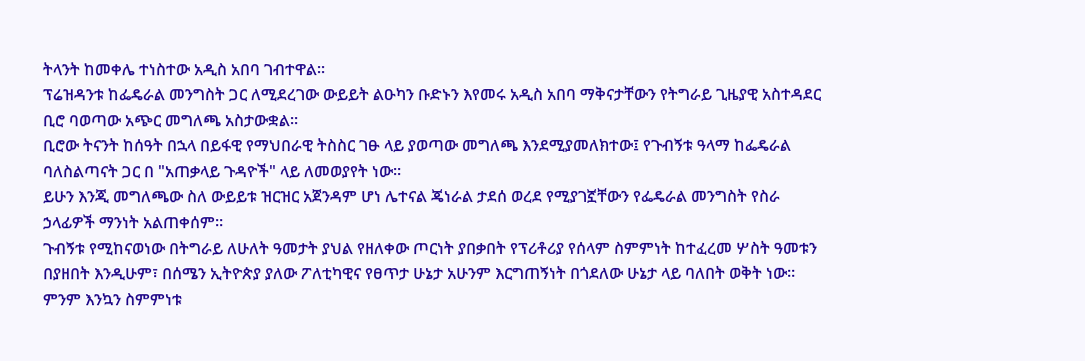ትላንት ከመቀሌ ተነስተው አዲስ አበባ ገብተዋል።
ፕሬዝዳንቱ ከፌዴራል መንግስት ጋር ለሚደረገው ውይይት ልዑካን ቡድኑን እየመሩ አዲስ አበባ ማቅናታቸውን የትግራይ ጊዜያዊ አስተዳደር ቢሮ ባወጣው አጭር መግለጫ አስታውቋል።
ቢሮው ትናንት ከሰዓት በኋላ በይፋዊ የማህበራዊ ትስስር ገፁ ላይ ያወጣው መግለጫ እንደሚያመለክተው፤ የጉብኝቱ ዓላማ ከፌዴራል ባለስልጣናት ጋር በ "አጠቃላይ ጉዳዮች" ላይ ለመወያየት ነው።
ይሁን እንጂ መግለጫው ስለ ውይይቱ ዝርዝር አጀንዳም ሆነ ሌተናል ጄነራል ታደሰ ወረደ የሚያገኟቸውን የፌዴራል መንግስት የስራ ኃላፊዎች ማንነት አልጠቀሰም።
ጉብኝቱ የሚከናወነው በትግራይ ለሁለት ዓመታት ያህል የዘለቀው ጦርነት ያበቃበት የፕሪቶሪያ የሰላም ስምምነት ከተፈረመ ሦስት ዓመቱን በያዘበት እንዲሁም፣ በሰሜን ኢትዮጵያ ያለው ፖለቲካዊና የፀጥታ ሁኔታ አሁንም እርግጠኝነት በጎደለው ሁኔታ ላይ ባለበት ወቅት ነው።
ምንም እንኳን ስምምነቱ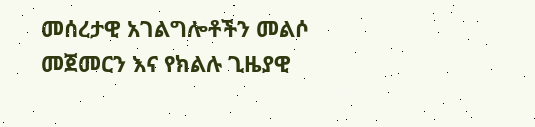መሰረታዊ አገልግሎቶችን መልሶ መጀመርን እና የክልሉ ጊዜያዊ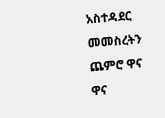አስተዳደር መመስረትን ጨምሮ ዋና ዋና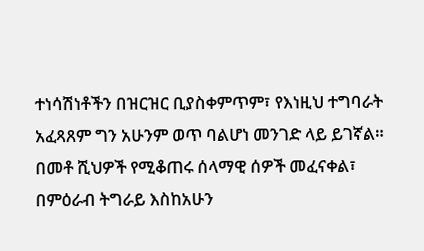ተነሳሽነቶችን በዝርዝር ቢያስቀምጥም፣ የእነዚህ ተግባራት አፈጻጸም ግን አሁንም ወጥ ባልሆነ መንገድ ላይ ይገኛል።
በመቶ ሺህዎች የሚቆጠሩ ሰላማዊ ሰዎች መፈናቀል፣ በምዕራብ ትግራይ እስከአሁን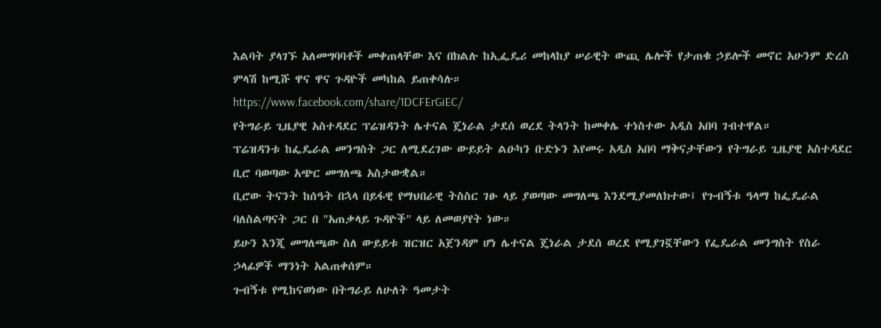እልባት ያላገኙ አለመግባባቶች መቀጠላቸው እና በክልሉ ከኢፌዴሪ መከላከያ ሠራዊት ውጪ ሌሎች የታጠቁ ኃይሎች መኖር አሁንም ድረስ ምላሽ ከሚሹ ዋና ዋና ጉዳዮች መካከል ይጠቀሳሉ።
https://www.facebook.com/share/1DCFErGiEC/
የትግራይ ጊዜያዊ አስተዳደር ፕሬዝዳንት ሌተናል ጄነራል ታደሰ ወረደ ትላንት ከመቀሌ ተነስተው አዲስ አበባ ገብተዋል።
ፕሬዝዳንቱ ከፌዴራል መንግስት ጋር ለሚደረገው ውይይት ልዑካን ቡድኑን እየመሩ አዲስ አበባ ማቅናታቸውን የትግራይ ጊዜያዊ አስተዳደር ቢሮ ባወጣው አጭር መግለጫ አስታውቋል።
ቢሮው ትናንት ከሰዓት በኋላ በይፋዊ የማህበራዊ ትስስር ገፁ ላይ ያወጣው መግለጫ እንደሚያመለክተው፤ የጉብኝቱ ዓላማ ከፌዴራል ባለስልጣናት ጋር በ "አጠቃላይ ጉዳዮች" ላይ ለመወያየት ነው።
ይሁን እንጂ መግለጫው ስለ ውይይቱ ዝርዝር አጀንዳም ሆነ ሌተናል ጄነራል ታደሰ ወረደ የሚያገኟቸውን የፌዴራል መንግስት የስራ ኃላፊዎች ማንነት አልጠቀሰም።
ጉብኝቱ የሚከናወነው በትግራይ ለሁለት ዓመታት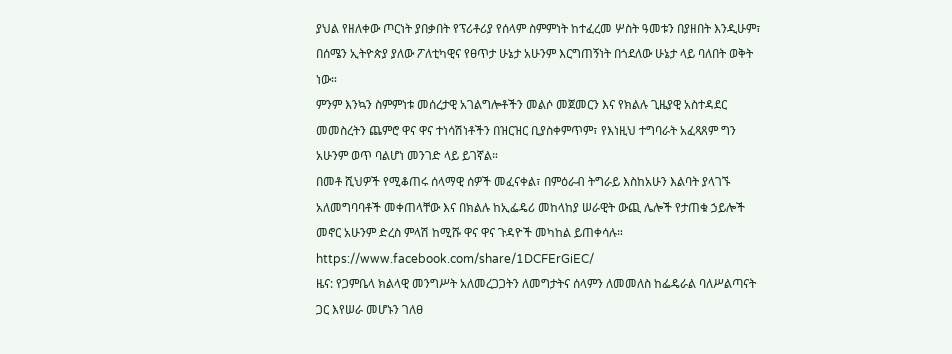ያህል የዘለቀው ጦርነት ያበቃበት የፕሪቶሪያ የሰላም ስምምነት ከተፈረመ ሦስት ዓመቱን በያዘበት እንዲሁም፣ በሰሜን ኢትዮጵያ ያለው ፖለቲካዊና የፀጥታ ሁኔታ አሁንም እርግጠኝነት በጎደለው ሁኔታ ላይ ባለበት ወቅት ነው።
ምንም እንኳን ስምምነቱ መሰረታዊ አገልግሎቶችን መልሶ መጀመርን እና የክልሉ ጊዜያዊ አስተዳደር መመስረትን ጨምሮ ዋና ዋና ተነሳሽነቶችን በዝርዝር ቢያስቀምጥም፣ የእነዚህ ተግባራት አፈጻጸም ግን አሁንም ወጥ ባልሆነ መንገድ ላይ ይገኛል።
በመቶ ሺህዎች የሚቆጠሩ ሰላማዊ ሰዎች መፈናቀል፣ በምዕራብ ትግራይ እስከአሁን እልባት ያላገኙ አለመግባባቶች መቀጠላቸው እና በክልሉ ከኢፌዴሪ መከላከያ ሠራዊት ውጪ ሌሎች የታጠቁ ኃይሎች መኖር አሁንም ድረስ ምላሽ ከሚሹ ዋና ዋና ጉዳዮች መካከል ይጠቀሳሉ።
https://www.facebook.com/share/1DCFErGiEC/
ዜና: የጋምቤላ ክልላዊ መንግሥት አለመረጋጋትን ለመግታትና ሰላምን ለመመለስ ከፌዴራል ባለሥልጣናት ጋር እየሠራ መሆኑን ገለፀ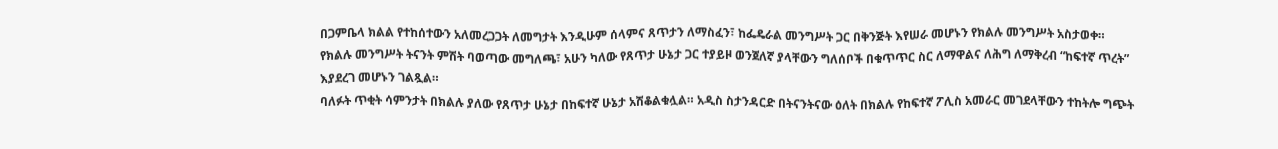በጋምቤላ ክልል የተከሰተውን አለመረጋጋት ለመግታት እንዲሁም ሰላምና ጸጥታን ለማስፈን፣ ከፌዴራል መንግሥት ጋር በቅንጅት እየሠራ መሆኑን የክልሉ መንግሥት አስታወቀ።
የክልሉ መንግሥት ትናንት ምሽት ባወጣው መግለጫ፣ አሁን ካለው የጸጥታ ሁኔታ ጋር ተያይዞ ወንጀለኛ ያላቸውን ግለሰቦች በቁጥጥር ስር ለማዋልና ለሕግ ለማቅረብ “ከፍተኛ ጥረት” እያደረገ መሆኑን ገልጿል።
ባለፉት ጥቂት ሳምንታት በክልሉ ያለው የጸጥታ ሁኔታ በከፍተኛ ሁኔታ አሽቆልቁሏል። አዲስ ስታንዳርድ በትናንትናው ዕለት በክልሉ የከፍተኛ ፖሊስ አመራር መገደላቸውን ተከትሎ ግጭት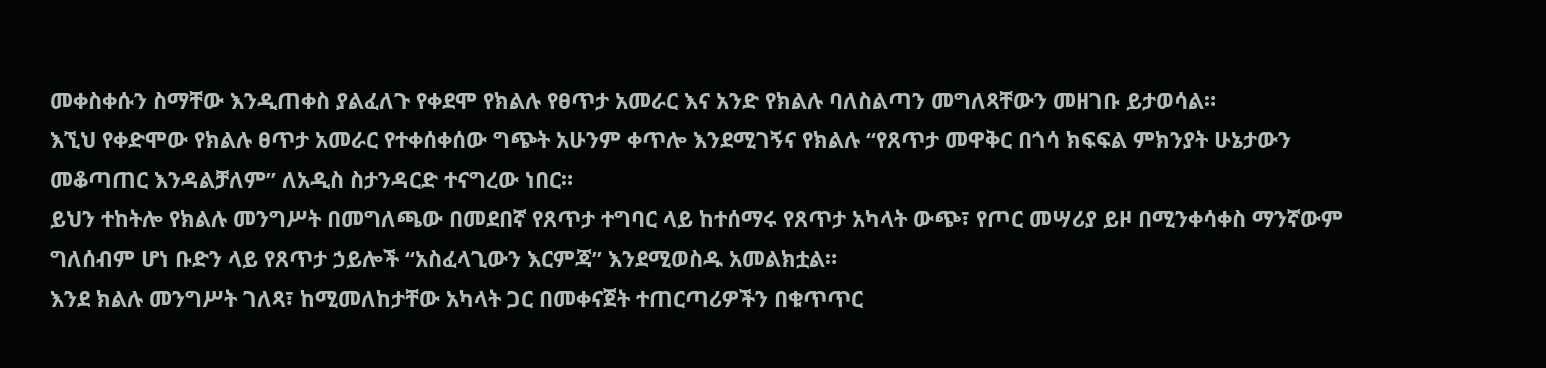መቀስቀሱን ስማቸው እንዲጠቀስ ያልፈለጉ የቀደሞ የክልሉ የፀጥታ አመራር እና አንድ የክልሉ ባለስልጣን መግለጻቸውን መዘገቡ ይታወሳል።
እኚህ የቀድሞው የክልሉ ፀጥታ አመራር የተቀሰቀሰው ግጭት አሁንም ቀጥሎ እንደሚገኝና የክልሉ “የጸጥታ መዋቅር በጎሳ ክፍፍል ምክንያት ሁኔታውን መቆጣጠር እንዳልቻለም” ለአዲስ ስታንዳርድ ተናግረው ነበር።
ይህን ተከትሎ የክልሉ መንግሥት በመግለጫው በመደበኛ የጸጥታ ተግባር ላይ ከተሰማሩ የጸጥታ አካላት ውጭ፣ የጦር መሣሪያ ይዞ በሚንቀሳቀስ ማንኛውም ግለሰብም ሆነ ቡድን ላይ የጸጥታ ኃይሎች “አስፈላጊውን እርምጃ” እንደሚወስዱ አመልክቷል።
እንደ ክልሉ መንግሥት ገለጻ፣ ከሚመለከታቸው አካላት ጋር በመቀናጀት ተጠርጣሪዎችን በቁጥጥር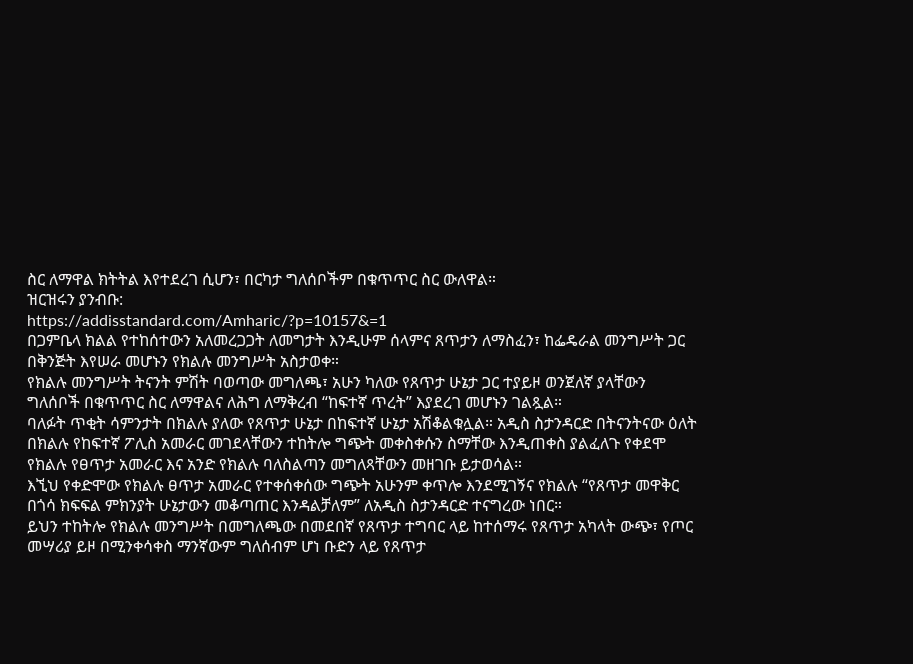ስር ለማዋል ክትትል እየተደረገ ሲሆን፣ በርካታ ግለሰቦችም በቁጥጥር ስር ውለዋል።
ዝርዝሩን ያንብቡ:
https://addisstandard.com/Amharic/?p=10157&=1
በጋምቤላ ክልል የተከሰተውን አለመረጋጋት ለመግታት እንዲሁም ሰላምና ጸጥታን ለማስፈን፣ ከፌዴራል መንግሥት ጋር በቅንጅት እየሠራ መሆኑን የክልሉ መንግሥት አስታወቀ።
የክልሉ መንግሥት ትናንት ምሽት ባወጣው መግለጫ፣ አሁን ካለው የጸጥታ ሁኔታ ጋር ተያይዞ ወንጀለኛ ያላቸውን ግለሰቦች በቁጥጥር ስር ለማዋልና ለሕግ ለማቅረብ “ከፍተኛ ጥረት” እያደረገ መሆኑን ገልጿል።
ባለፉት ጥቂት ሳምንታት በክልሉ ያለው የጸጥታ ሁኔታ በከፍተኛ ሁኔታ አሽቆልቁሏል። አዲስ ስታንዳርድ በትናንትናው ዕለት በክልሉ የከፍተኛ ፖሊስ አመራር መገደላቸውን ተከትሎ ግጭት መቀስቀሱን ስማቸው እንዲጠቀስ ያልፈለጉ የቀደሞ የክልሉ የፀጥታ አመራር እና አንድ የክልሉ ባለስልጣን መግለጻቸውን መዘገቡ ይታወሳል።
እኚህ የቀድሞው የክልሉ ፀጥታ አመራር የተቀሰቀሰው ግጭት አሁንም ቀጥሎ እንደሚገኝና የክልሉ “የጸጥታ መዋቅር በጎሳ ክፍፍል ምክንያት ሁኔታውን መቆጣጠር እንዳልቻለም” ለአዲስ ስታንዳርድ ተናግረው ነበር።
ይህን ተከትሎ የክልሉ መንግሥት በመግለጫው በመደበኛ የጸጥታ ተግባር ላይ ከተሰማሩ የጸጥታ አካላት ውጭ፣ የጦር መሣሪያ ይዞ በሚንቀሳቀስ ማንኛውም ግለሰብም ሆነ ቡድን ላይ የጸጥታ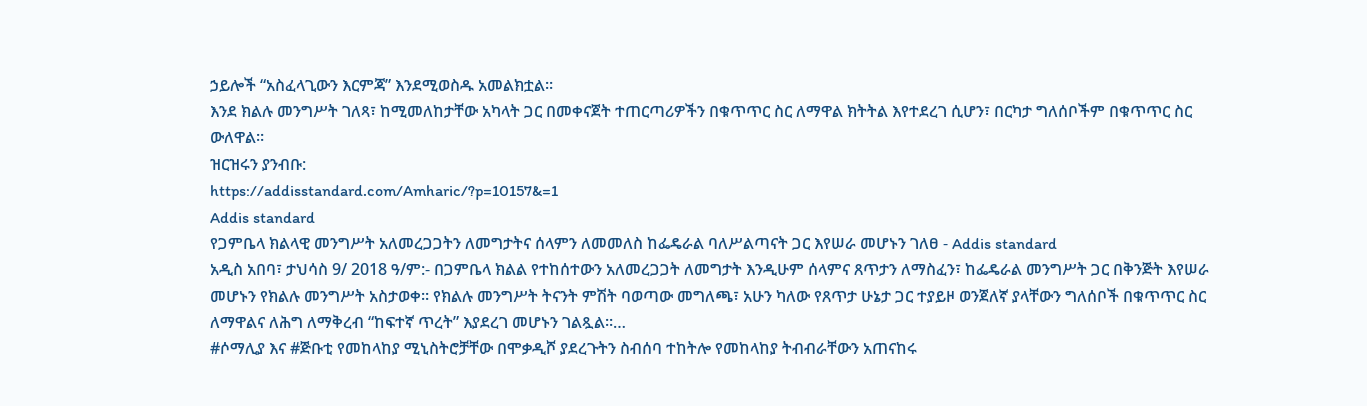ኃይሎች “አስፈላጊውን እርምጃ” እንደሚወስዱ አመልክቷል።
እንደ ክልሉ መንግሥት ገለጻ፣ ከሚመለከታቸው አካላት ጋር በመቀናጀት ተጠርጣሪዎችን በቁጥጥር ስር ለማዋል ክትትል እየተደረገ ሲሆን፣ በርካታ ግለሰቦችም በቁጥጥር ስር ውለዋል።
ዝርዝሩን ያንብቡ:
https://addisstandard.com/Amharic/?p=10157&=1
Addis standard
የጋምቤላ ክልላዊ መንግሥት አለመረጋጋትን ለመግታትና ሰላምን ለመመለስ ከፌዴራል ባለሥልጣናት ጋር እየሠራ መሆኑን ገለፀ - Addis standard
አዲስ አበባ፣ ታህሳስ 9/ 2018 ዓ/ም:- በጋምቤላ ክልል የተከሰተውን አለመረጋጋት ለመግታት እንዲሁም ሰላምና ጸጥታን ለማስፈን፣ ከፌዴራል መንግሥት ጋር በቅንጅት እየሠራ መሆኑን የክልሉ መንግሥት አስታወቀ። የክልሉ መንግሥት ትናንት ምሽት ባወጣው መግለጫ፣ አሁን ካለው የጸጥታ ሁኔታ ጋር ተያይዞ ወንጀለኛ ያላቸውን ግለሰቦች በቁጥጥር ስር ለማዋልና ለሕግ ለማቅረብ “ከፍተኛ ጥረት” እያደረገ መሆኑን ገልጿል።…
#ሶማሊያ እና #ጅቡቲ የመከላከያ ሚኒስትሮቻቸው በሞቃዲሾ ያደረጉትን ስብሰባ ተከትሎ የመከላከያ ትብብራቸውን አጠናከሩ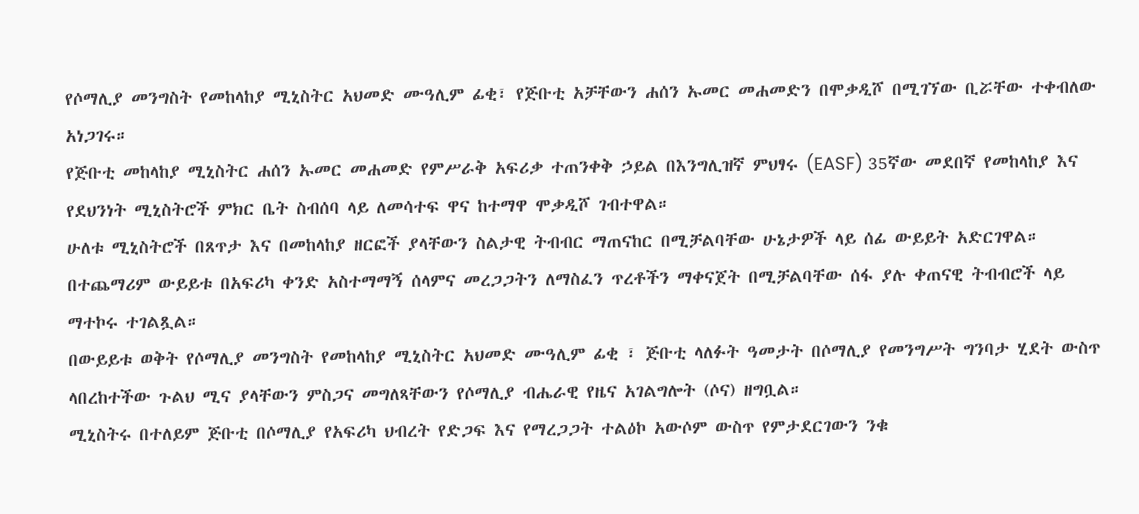የሶማሊያ መንግስት የመከላከያ ሚኒስትር አህመድ ሙዓሊም ፊቂ፣ የጅቡቲ አቻቸውን ሐሰን ኡመር መሐመድን በሞቃዲሾ በሚገኘው ቢሯቸው ተቀብለው አነጋገሩ።
የጅቡቲ መከላከያ ሚኒስትር ሐሰን ኡመር መሐመድ የምሥራቅ አፍሪቃ ተጠንቀቅ ኃይል በእንግሊዝኛ ምህፃሩ (EASF) 35ኛው መደበኛ የመከላከያ እና የደህንነት ሚኒስትሮች ምክር ቤት ስብሰባ ላይ ለመሳተፍ ዋና ከተማዋ ሞቃዲሾ ገብተዋል።
ሁለቱ ሚኒስትሮች በጸጥታ እና በመከላከያ ዘርፎች ያላቸውን ስልታዊ ትብብር ማጠናከር በሚቻልባቸው ሁኔታዎች ላይ ሰፊ ውይይት አድርገዋል። በተጨማሪም ውይይቱ በአፍሪካ ቀንድ አስተማማኝ ሰላምና መረጋጋትን ለማስፈን ጥረቶችን ማቀናጀት በሚቻልባቸው ሰፋ ያሉ ቀጠናዊ ትብብሮች ላይ ማተኮሩ ተገልጿል።
በውይይቱ ወቅት የሶማሊያ መንግስት የመከላከያ ሚኒስትር አህመድ ሙዓሊም ፊቂ ፣ ጅቡቲ ላለፉት ዓመታት በሶማሊያ የመንግሥት ግንባታ ሂደት ውስጥ ላበረከተችው ጉልህ ሚና ያላቸውን ምስጋና መግለጻቸውን የሶማሊያ ብሔራዊ የዜና አገልግሎት (ሶና) ዘግቧል።
ሚኒስትሩ በተለይም ጅቡቲ በሶማሊያ የአፍሪካ ህብረት የድጋፍ እና የማረጋጋት ተልዕኮ አውሶም ውስጥ የምታደርገውን ንቁ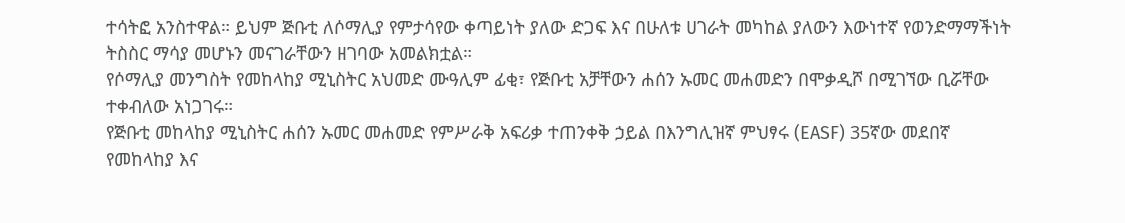ተሳትፎ አንስተዋል። ይህም ጅቡቲ ለሶማሊያ የምታሳየው ቀጣይነት ያለው ድጋፍ እና በሁለቱ ሀገራት መካከል ያለውን እውነተኛ የወንድማማችነት ትስስር ማሳያ መሆኑን መናገራቸውን ዘገባው አመልክቷል።
የሶማሊያ መንግስት የመከላከያ ሚኒስትር አህመድ ሙዓሊም ፊቂ፣ የጅቡቲ አቻቸውን ሐሰን ኡመር መሐመድን በሞቃዲሾ በሚገኘው ቢሯቸው ተቀብለው አነጋገሩ።
የጅቡቲ መከላከያ ሚኒስትር ሐሰን ኡመር መሐመድ የምሥራቅ አፍሪቃ ተጠንቀቅ ኃይል በእንግሊዝኛ ምህፃሩ (EASF) 35ኛው መደበኛ የመከላከያ እና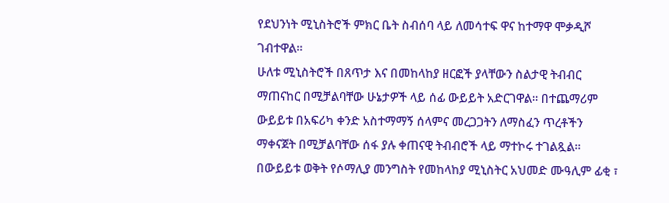የደህንነት ሚኒስትሮች ምክር ቤት ስብሰባ ላይ ለመሳተፍ ዋና ከተማዋ ሞቃዲሾ ገብተዋል።
ሁለቱ ሚኒስትሮች በጸጥታ እና በመከላከያ ዘርፎች ያላቸውን ስልታዊ ትብብር ማጠናከር በሚቻልባቸው ሁኔታዎች ላይ ሰፊ ውይይት አድርገዋል። በተጨማሪም ውይይቱ በአፍሪካ ቀንድ አስተማማኝ ሰላምና መረጋጋትን ለማስፈን ጥረቶችን ማቀናጀት በሚቻልባቸው ሰፋ ያሉ ቀጠናዊ ትብብሮች ላይ ማተኮሩ ተገልጿል።
በውይይቱ ወቅት የሶማሊያ መንግስት የመከላከያ ሚኒስትር አህመድ ሙዓሊም ፊቂ ፣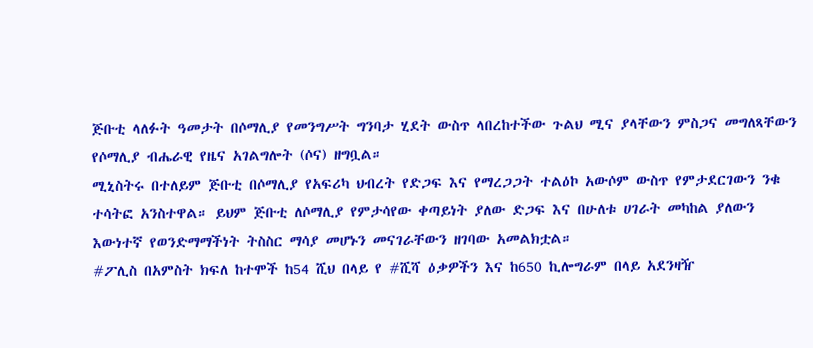ጅቡቲ ላለፉት ዓመታት በሶማሊያ የመንግሥት ግንባታ ሂደት ውስጥ ላበረከተችው ጉልህ ሚና ያላቸውን ምስጋና መግለጻቸውን የሶማሊያ ብሔራዊ የዜና አገልግሎት (ሶና) ዘግቧል።
ሚኒስትሩ በተለይም ጅቡቲ በሶማሊያ የአፍሪካ ህብረት የድጋፍ እና የማረጋጋት ተልዕኮ አውሶም ውስጥ የምታደርገውን ንቁ ተሳትፎ አንስተዋል። ይህም ጅቡቲ ለሶማሊያ የምታሳየው ቀጣይነት ያለው ድጋፍ እና በሁለቱ ሀገራት መካከል ያለውን እውነተኛ የወንድማማችነት ትስስር ማሳያ መሆኑን መናገራቸውን ዘገባው አመልክቷል።
#ፖሊስ በአምስት ክፍለ ከተሞች ከ54 ሺህ በላይ የ #ሺሻ ዕቃዎችን እና ከ650 ኪሎግራም በላይ አደንዛዥ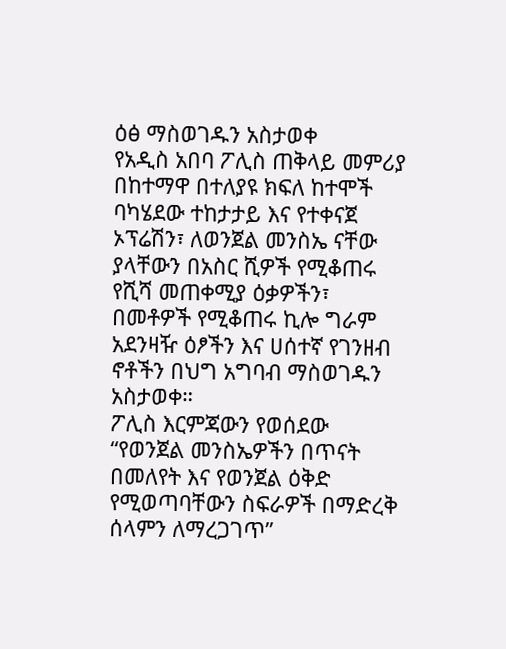ዕፅ ማስወገዱን አስታወቀ
የአዲስ አበባ ፖሊስ ጠቅላይ መምሪያ በከተማዋ በተለያዩ ክፍለ ከተሞች ባካሄደው ተከታታይ እና የተቀናጀ ኦፕሬሽን፣ ለወንጀል መንስኤ ናቸው ያላቸውን በአስር ሺዎች የሚቆጠሩ የሺሻ መጠቀሚያ ዕቃዎችን፣ በመቶዎች የሚቆጠሩ ኪሎ ግራም አደንዛዥ ዕፆችን እና ሀሰተኛ የገንዘብ ኖቶችን በህግ አግባብ ማስወገዱን አስታወቀ።
ፖሊስ እርምጃውን የወሰደው “የወንጀል መንስኤዎችን በጥናት በመለየት እና የወንጀል ዕቅድ የሚወጣባቸውን ስፍራዎች በማድረቅ ሰላምን ለማረጋገጥ”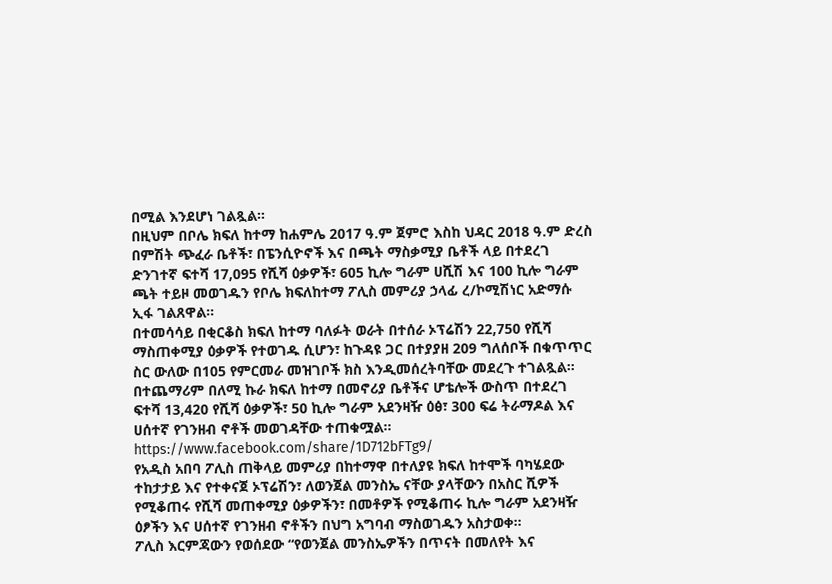በሚል እንደሆነ ገልጿል።
በዚህም በቦሌ ክፍለ ከተማ ከሐምሌ 2017 ዓ.ም ጀምሮ እስከ ህዳር 2018 ዓ.ም ድረስ በምሽት ጭፈራ ቤቶች፣ በፔንሲዮኖች እና በጫት ማስቃሚያ ቤቶች ላይ በተደረገ ድንገተኛ ፍተሻ 17,095 የሺሻ ዕቃዎች፣ 605 ኪሎ ግራም ሀሺሽ እና 100 ኪሎ ግራም ጫት ተይዞ መወገዱን የቦሌ ክፍለከተማ ፖሊስ መምሪያ ኃላፊ ረ/ኮሚሽነር አድማሱ ኢፋ ገልጸዋል።
በተመሳሳይ በቂርቆስ ክፍለ ከተማ ባለፉት ወራት በተሰራ ኦፕሬሽን 22,750 የሺሻ ማስጠቀሚያ ዕቃዎች የተወገዱ ሲሆን፣ ከጉዳዩ ጋር በተያያዘ 209 ግለሰቦች በቁጥጥር ስር ውለው በ105 የምርመራ መዝገቦች ክስ እንዲመሰረትባቸው መደረጉ ተገልጿል።
በተጨማሪም በለሚ ኩራ ክፍለ ከተማ በመኖሪያ ቤቶችና ሆቴሎች ውስጥ በተደረገ ፍተሻ 13,420 የሺሻ ዕቃዎች፣ 50 ኪሎ ግራም አደንዛዥ ዕፅ፣ 300 ፍሬ ትራማዶል እና ሀሰተኛ የገንዘብ ኖቶች መወገዳቸው ተጠቁሟል።
https://www.facebook.com/share/1D712bFTg9/
የአዲስ አበባ ፖሊስ ጠቅላይ መምሪያ በከተማዋ በተለያዩ ክፍለ ከተሞች ባካሄደው ተከታታይ እና የተቀናጀ ኦፕሬሽን፣ ለወንጀል መንስኤ ናቸው ያላቸውን በአስር ሺዎች የሚቆጠሩ የሺሻ መጠቀሚያ ዕቃዎችን፣ በመቶዎች የሚቆጠሩ ኪሎ ግራም አደንዛዥ ዕፆችን እና ሀሰተኛ የገንዘብ ኖቶችን በህግ አግባብ ማስወገዱን አስታወቀ።
ፖሊስ እርምጃውን የወሰደው “የወንጀል መንስኤዎችን በጥናት በመለየት እና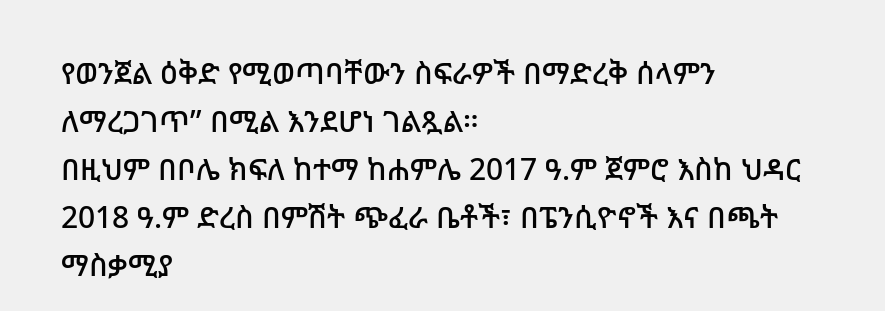የወንጀል ዕቅድ የሚወጣባቸውን ስፍራዎች በማድረቅ ሰላምን ለማረጋገጥ” በሚል እንደሆነ ገልጿል።
በዚህም በቦሌ ክፍለ ከተማ ከሐምሌ 2017 ዓ.ም ጀምሮ እስከ ህዳር 2018 ዓ.ም ድረስ በምሽት ጭፈራ ቤቶች፣ በፔንሲዮኖች እና በጫት ማስቃሚያ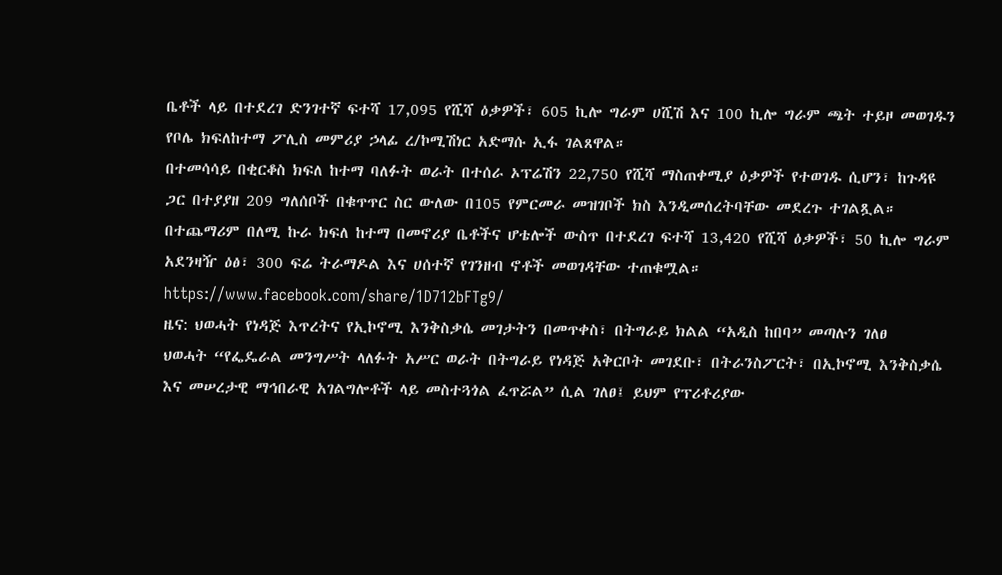ቤቶች ላይ በተደረገ ድንገተኛ ፍተሻ 17,095 የሺሻ ዕቃዎች፣ 605 ኪሎ ግራም ሀሺሽ እና 100 ኪሎ ግራም ጫት ተይዞ መወገዱን የቦሌ ክፍለከተማ ፖሊስ መምሪያ ኃላፊ ረ/ኮሚሽነር አድማሱ ኢፋ ገልጸዋል።
በተመሳሳይ በቂርቆስ ክፍለ ከተማ ባለፉት ወራት በተሰራ ኦፕሬሽን 22,750 የሺሻ ማስጠቀሚያ ዕቃዎች የተወገዱ ሲሆን፣ ከጉዳዩ ጋር በተያያዘ 209 ግለሰቦች በቁጥጥር ስር ውለው በ105 የምርመራ መዝገቦች ክስ እንዲመሰረትባቸው መደረጉ ተገልጿል።
በተጨማሪም በለሚ ኩራ ክፍለ ከተማ በመኖሪያ ቤቶችና ሆቴሎች ውስጥ በተደረገ ፍተሻ 13,420 የሺሻ ዕቃዎች፣ 50 ኪሎ ግራም አደንዛዥ ዕፅ፣ 300 ፍሬ ትራማዶል እና ሀሰተኛ የገንዘብ ኖቶች መወገዳቸው ተጠቁሟል።
https://www.facebook.com/share/1D712bFTg9/
ዜና: ህወሓት የነዳጅ እጥረትና የኢኮኖሚ እንቅስቃሴ መገታትን በመጥቀስ፣ በትግራይ ክልል “አዲስ ከበባ” መጣሉን ገለፀ
ህወሓት “የፌዴራል መንግሥት ላለፉት አሥር ወራት በትግራይ የነዳጅ አቅርቦት መገደቡ፣ በትራንስፖርት፣ በኢኮኖሚ እንቅስቃሴ እና መሠረታዊ ማኅበራዊ አገልግሎቶች ላይ መስተጓጎል ፈጥሯል” ሲል ገለፀ፤ ይህም የፕሪቶሪያው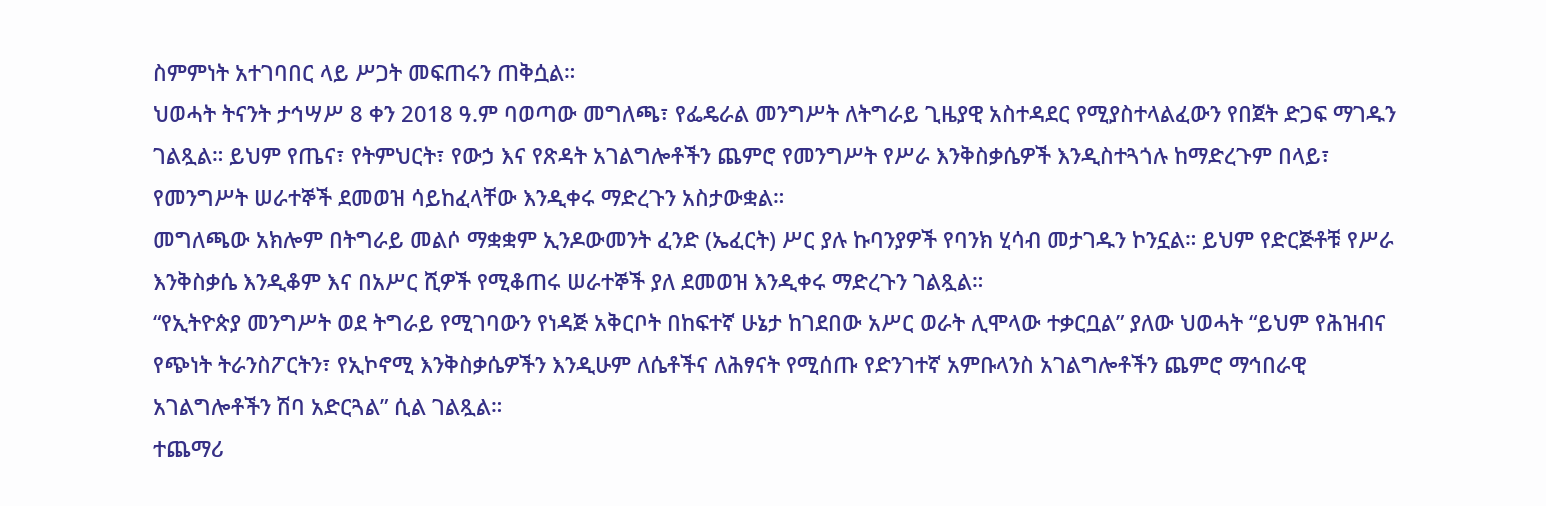ስምምነት አተገባበር ላይ ሥጋት መፍጠሩን ጠቅሷል።
ህወሓት ትናንት ታኅሣሥ 8 ቀን 2018 ዓ.ም ባወጣው መግለጫ፣ የፌዴራል መንግሥት ለትግራይ ጊዜያዊ አስተዳደር የሚያስተላልፈውን የበጀት ድጋፍ ማገዱን ገልጿል። ይህም የጤና፣ የትምህርት፣ የውኃ እና የጽዳት አገልግሎቶችን ጨምሮ የመንግሥት የሥራ እንቅስቃሴዎች እንዲስተጓጎሉ ከማድረጉም በላይ፣ የመንግሥት ሠራተኞች ደመወዝ ሳይከፈላቸው እንዲቀሩ ማድረጉን አስታውቋል።
መግለጫው አክሎም በትግራይ መልሶ ማቋቋም ኢንዶውመንት ፈንድ (ኤፈርት) ሥር ያሉ ኩባንያዎች የባንክ ሂሳብ መታገዱን ኮንኗል። ይህም የድርጅቶቹ የሥራ እንቅስቃሴ እንዲቆም እና በአሥር ሺዎች የሚቆጠሩ ሠራተኞች ያለ ደመወዝ እንዲቀሩ ማድረጉን ገልጿል።
“የኢትዮጵያ መንግሥት ወደ ትግራይ የሚገባውን የነዳጅ አቅርቦት በከፍተኛ ሁኔታ ከገደበው አሥር ወራት ሊሞላው ተቃርቧል” ያለው ህወሓት “ይህም የሕዝብና የጭነት ትራንስፖርትን፣ የኢኮኖሚ እንቅስቃሴዎችን እንዲሁም ለሴቶችና ለሕፃናት የሚሰጡ የድንገተኛ አምቡላንስ አገልግሎቶችን ጨምሮ ማኅበራዊ አገልግሎቶችን ሽባ አድርጓል” ሲል ገልጿል።
ተጨማሪ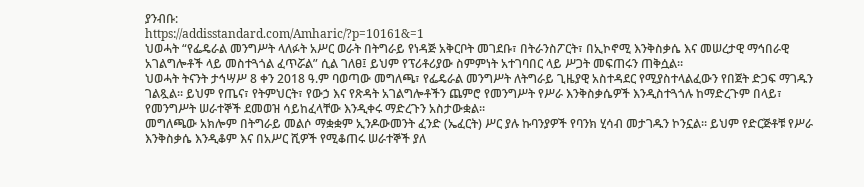ያንብቡ:
https://addisstandard.com/Amharic/?p=10161&=1
ህወሓት “የፌዴራል መንግሥት ላለፉት አሥር ወራት በትግራይ የነዳጅ አቅርቦት መገደቡ፣ በትራንስፖርት፣ በኢኮኖሚ እንቅስቃሴ እና መሠረታዊ ማኅበራዊ አገልግሎቶች ላይ መስተጓጎል ፈጥሯል” ሲል ገለፀ፤ ይህም የፕሪቶሪያው ስምምነት አተገባበር ላይ ሥጋት መፍጠሩን ጠቅሷል።
ህወሓት ትናንት ታኅሣሥ 8 ቀን 2018 ዓ.ም ባወጣው መግለጫ፣ የፌዴራል መንግሥት ለትግራይ ጊዜያዊ አስተዳደር የሚያስተላልፈውን የበጀት ድጋፍ ማገዱን ገልጿል። ይህም የጤና፣ የትምህርት፣ የውኃ እና የጽዳት አገልግሎቶችን ጨምሮ የመንግሥት የሥራ እንቅስቃሴዎች እንዲስተጓጎሉ ከማድረጉም በላይ፣ የመንግሥት ሠራተኞች ደመወዝ ሳይከፈላቸው እንዲቀሩ ማድረጉን አስታውቋል።
መግለጫው አክሎም በትግራይ መልሶ ማቋቋም ኢንዶውመንት ፈንድ (ኤፈርት) ሥር ያሉ ኩባንያዎች የባንክ ሂሳብ መታገዱን ኮንኗል። ይህም የድርጅቶቹ የሥራ እንቅስቃሴ እንዲቆም እና በአሥር ሺዎች የሚቆጠሩ ሠራተኞች ያለ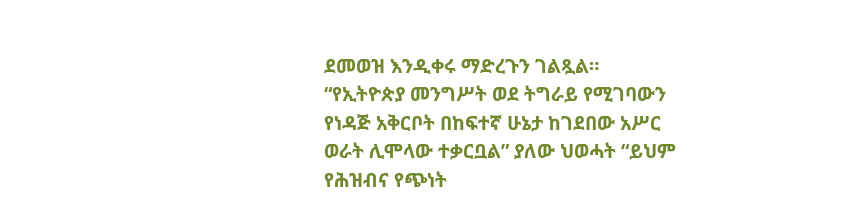ደመወዝ እንዲቀሩ ማድረጉን ገልጿል።
“የኢትዮጵያ መንግሥት ወደ ትግራይ የሚገባውን የነዳጅ አቅርቦት በከፍተኛ ሁኔታ ከገደበው አሥር ወራት ሊሞላው ተቃርቧል” ያለው ህወሓት “ይህም የሕዝብና የጭነት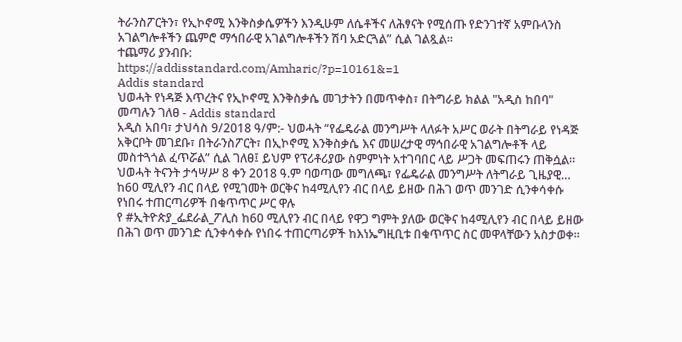ትራንስፖርትን፣ የኢኮኖሚ እንቅስቃሴዎችን እንዲሁም ለሴቶችና ለሕፃናት የሚሰጡ የድንገተኛ አምቡላንስ አገልግሎቶችን ጨምሮ ማኅበራዊ አገልግሎቶችን ሽባ አድርጓል” ሲል ገልጿል።
ተጨማሪ ያንብቡ:
https://addisstandard.com/Amharic/?p=10161&=1
Addis standard
ህወሓት የነዳጅ እጥረትና የኢኮኖሚ እንቅስቃሴ መገታትን በመጥቀስ፣ በትግራይ ክልል "አዲስ ከበባ" መጣሉን ገለፀ - Addis standard
አዲስ አበባ፣ ታህሳስ 9/2018 ዓ/ም:- ህወሓት “የፌዴራል መንግሥት ላለፉት አሥር ወራት በትግራይ የነዳጅ አቅርቦት መገደቡ፣ በትራንስፖርት፣ በኢኮኖሚ እንቅስቃሴ እና መሠረታዊ ማኅበራዊ አገልግሎቶች ላይ መስተጓጎል ፈጥሯል” ሲል ገለፀ፤ ይህም የፕሪቶሪያው ስምምነት አተገባበር ላይ ሥጋት መፍጠሩን ጠቅሷል። ህወሓት ትናንት ታኅሣሥ 8 ቀን 2018 ዓ.ም ባወጣው መግለጫ፣ የፌዴራል መንግሥት ለትግራይ ጊዜያዊ…
ከ60 ሚሊየን ብር በላይ የሚገመት ወርቅና ከ4ሚሊየን ብር በላይ ይዘው በሕገ ወጥ መንገድ ሲንቀሳቀሱ የነበሩ ተጠርጣሪዎች በቁጥጥር ሥር ዋሉ
የ #ኢትዮጵያ_ፌደራል_ፖሊስ ከ60 ሚሊየን ብር በላይ የዋጋ ግምት ያለው ወርቅና ከ4ሚሊየን ብር በላይ ይዘው በሕገ ወጥ መንገድ ሲንቀሳቀሱ የነበሩ ተጠርጣሪዎች ከእነኤግዚቢቱ በቁጥጥር ስር መዋላቸውን አስታወቀ።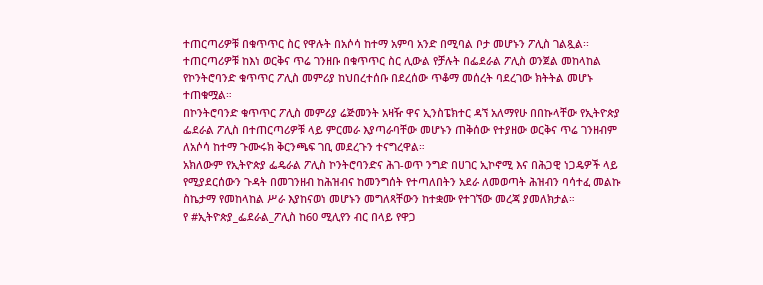ተጠርጣሪዎቹ በቁጥጥር ስር የዋሉት በአሶሳ ከተማ አምባ አንድ በሚባል ቦታ መሆኑን ፖሊስ ገልጿል፡፡
ተጠርጣሪዎቹ ከእነ ወርቅና ጥሬ ገንዘቡ በቁጥጥር ስር ሊውል የቻሉት በፌደራል ፖሊስ ወንጀል መከላከል የኮንትሮባንድ ቁጥጥር ፖሊስ መምሪያ ከህበረተሰቡ በደረሰው ጥቆማ መሰረት ባደረገው ክትትል መሆኑ ተጠቁሟል።
በኮንትሮባንድ ቁጥጥር ፖሊስ መምሪያ ሬጅመንት አዛዥ ዋና ኢንስፔክተር ዳኘ አለማየሁ በበኩላቸው የኢትዮጵያ ፌደራል ፖሊስ በተጠርጣሪዎቹ ላይ ምርመራ እያጣራባቸው መሆኑን ጠቅሰው የተያዘው ወርቅና ጥሬ ገንዘብም ለአሶሳ ከተማ ጉሙሩክ ቅርንጫፍ ገቢ መደረጉን ተናግረዋል።
አክለውም የኢትዮጵያ ፌዴራል ፖሊስ ኮንትሮባንድና ሕገ-ወጥ ንግድ በሀገር ኢኮኖሚ እና በሕጋዊ ነጋዴዎች ላይ የሚያደርሰውን ጉዳት በመገንዘብ ከሕዝብና ከመንግሰት የተጣለበትን አደራ ለመወጣት ሕዝብን ባሳተፈ መልኩ ስኬታማ የመከላከል ሥራ እያከናወነ መሆኑን መግለጻቸውን ከተቋሙ የተገኘው መረጃ ያመለክታል።
የ #ኢትዮጵያ_ፌደራል_ፖሊስ ከ60 ሚሊየን ብር በላይ የዋጋ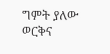ግምት ያለው ወርቅና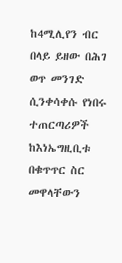ከ4ሚሊየን ብር በላይ ይዘው በሕገ ወጥ መንገድ ሲንቀሳቀሱ የነበሩ ተጠርጣሪዎች ከእነኤግዚቢቱ በቁጥጥር ስር መዋላቸውን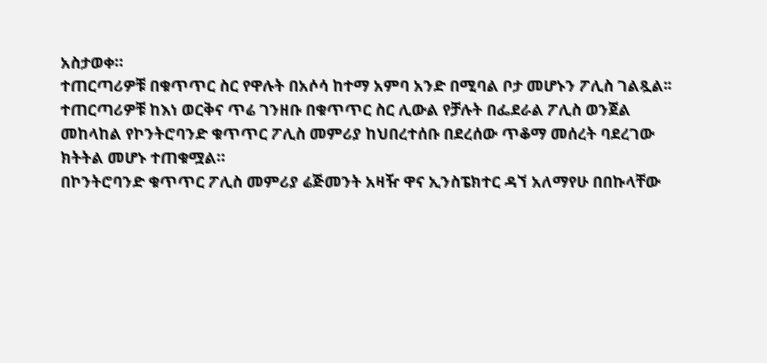አስታወቀ።
ተጠርጣሪዎቹ በቁጥጥር ስር የዋሉት በአሶሳ ከተማ አምባ አንድ በሚባል ቦታ መሆኑን ፖሊስ ገልጿል፡፡
ተጠርጣሪዎቹ ከእነ ወርቅና ጥሬ ገንዘቡ በቁጥጥር ስር ሊውል የቻሉት በፌደራል ፖሊስ ወንጀል መከላከል የኮንትሮባንድ ቁጥጥር ፖሊስ መምሪያ ከህበረተሰቡ በደረሰው ጥቆማ መሰረት ባደረገው ክትትል መሆኑ ተጠቁሟል።
በኮንትሮባንድ ቁጥጥር ፖሊስ መምሪያ ሬጅመንት አዛዥ ዋና ኢንስፔክተር ዳኘ አለማየሁ በበኩላቸው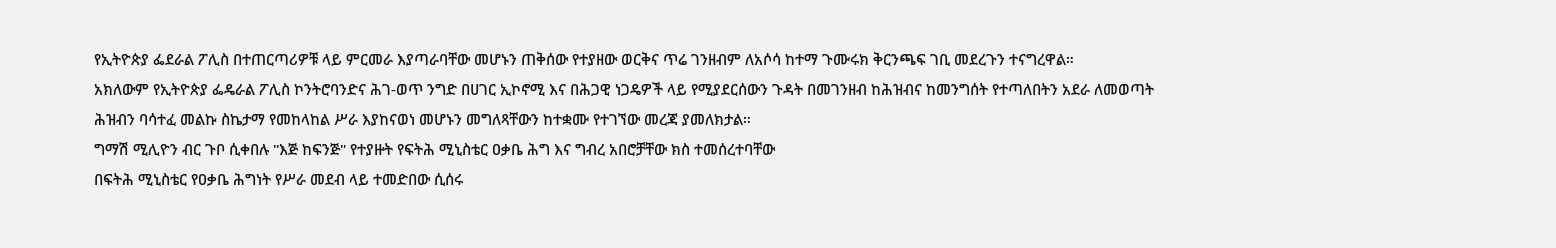የኢትዮጵያ ፌደራል ፖሊስ በተጠርጣሪዎቹ ላይ ምርመራ እያጣራባቸው መሆኑን ጠቅሰው የተያዘው ወርቅና ጥሬ ገንዘብም ለአሶሳ ከተማ ጉሙሩክ ቅርንጫፍ ገቢ መደረጉን ተናግረዋል።
አክለውም የኢትዮጵያ ፌዴራል ፖሊስ ኮንትሮባንድና ሕገ-ወጥ ንግድ በሀገር ኢኮኖሚ እና በሕጋዊ ነጋዴዎች ላይ የሚያደርሰውን ጉዳት በመገንዘብ ከሕዝብና ከመንግሰት የተጣለበትን አደራ ለመወጣት ሕዝብን ባሳተፈ መልኩ ስኬታማ የመከላከል ሥራ እያከናወነ መሆኑን መግለጻቸውን ከተቋሙ የተገኘው መረጃ ያመለክታል።
ግማሽ ሚሊዮን ብር ጉቦ ሲቀበሉ "እጅ ከፍንጅ" የተያዙት የፍትሕ ሚኒስቴር ዐቃቤ ሕግ እና ግብረ አበሮቻቸው ክስ ተመሰረተባቸው
በፍትሕ ሚኒስቴር የዐቃቤ ሕግነት የሥራ መደብ ላይ ተመድበው ሲሰሩ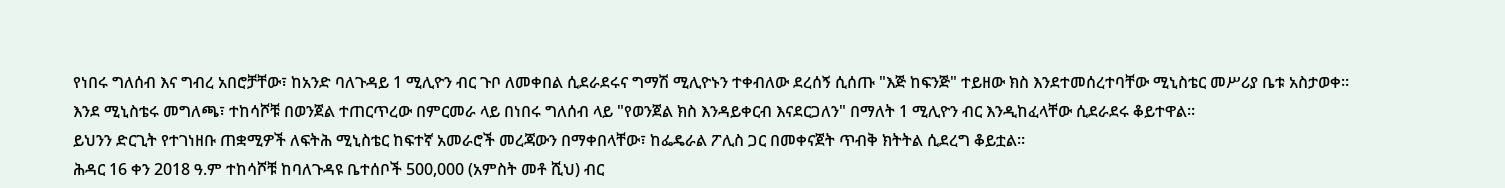የነበሩ ግለሰብ እና ግብረ አበሮቻቸው፣ ከአንድ ባለጉዳይ 1 ሚሊዮን ብር ጉቦ ለመቀበል ሲደራደሩና ግማሽ ሚሊዮኑን ተቀብለው ደረሰኝ ሲሰጡ "እጅ ከፍንጅ" ተይዘው ክስ እንደተመሰረተባቸው ሚኒስቴር መሥሪያ ቤቱ አስታወቀ።
እንደ ሚኒስቴሩ መግለጫ፣ ተከሳሾቹ በወንጀል ተጠርጥረው በምርመራ ላይ በነበሩ ግለሰብ ላይ "የወንጀል ክስ እንዳይቀርብ እናደርጋለን" በማለት 1 ሚሊዮን ብር እንዲከፈላቸው ሲደራደሩ ቆይተዋል።
ይህንን ድርጊት የተገነዘቡ ጠቋሚዎች ለፍትሕ ሚኒስቴር ከፍተኛ አመራሮች መረጃውን በማቀበላቸው፣ ከፌዴራል ፖሊስ ጋር በመቀናጀት ጥብቅ ክትትል ሲደረግ ቆይቷል።
ሕዳር 16 ቀን 2018 ዓ.ም ተከሳሾቹ ከባለጉዳዩ ቤተሰቦች 500,000 (አምስት መቶ ሺህ) ብር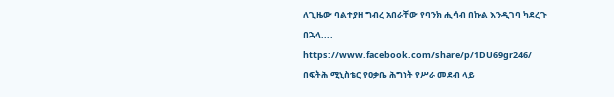ለጊዜው ባልተያዘ ግብረ አበራቸው የባንክ ሒሳብ በኩል እንዲገባ ካደረጉ በኋላ....
https://www.facebook.com/share/p/1DU69gr246/
በፍትሕ ሚኒስቴር የዐቃቤ ሕግነት የሥራ መደብ ላይ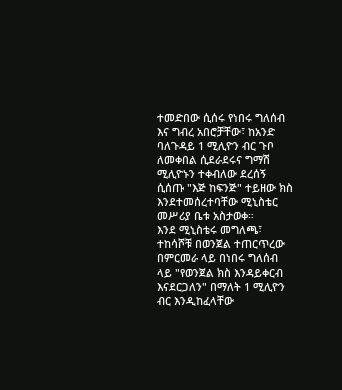ተመድበው ሲሰሩ የነበሩ ግለሰብ እና ግብረ አበሮቻቸው፣ ከአንድ ባለጉዳይ 1 ሚሊዮን ብር ጉቦ ለመቀበል ሲደራደሩና ግማሽ ሚሊዮኑን ተቀብለው ደረሰኝ ሲሰጡ "እጅ ከፍንጅ" ተይዘው ክስ እንደተመሰረተባቸው ሚኒስቴር መሥሪያ ቤቱ አስታወቀ።
እንደ ሚኒስቴሩ መግለጫ፣ ተከሳሾቹ በወንጀል ተጠርጥረው በምርመራ ላይ በነበሩ ግለሰብ ላይ "የወንጀል ክስ እንዳይቀርብ እናደርጋለን" በማለት 1 ሚሊዮን ብር እንዲከፈላቸው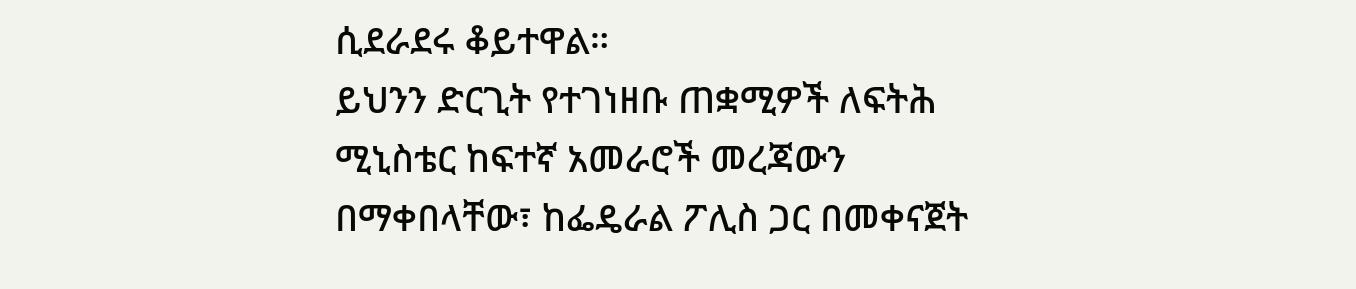ሲደራደሩ ቆይተዋል።
ይህንን ድርጊት የተገነዘቡ ጠቋሚዎች ለፍትሕ ሚኒስቴር ከፍተኛ አመራሮች መረጃውን በማቀበላቸው፣ ከፌዴራል ፖሊስ ጋር በመቀናጀት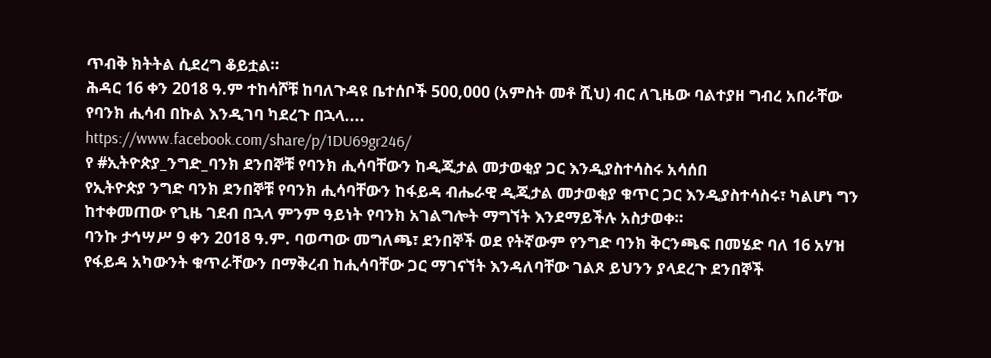ጥብቅ ክትትል ሲደረግ ቆይቷል።
ሕዳር 16 ቀን 2018 ዓ.ም ተከሳሾቹ ከባለጉዳዩ ቤተሰቦች 500,000 (አምስት መቶ ሺህ) ብር ለጊዜው ባልተያዘ ግብረ አበራቸው የባንክ ሒሳብ በኩል እንዲገባ ካደረጉ በኋላ....
https://www.facebook.com/share/p/1DU69gr246/
የ #ኢትዮጵያ_ንግድ_ባንክ ደንበኞቹ የባንክ ሒሳባቸውን ከዲጂታል መታወቂያ ጋር እንዲያስተሳስሩ አሳሰበ
የኢትዮጵያ ንግድ ባንክ ደንበኞቹ የባንክ ሒሳባቸውን ከፋይዳ ብሔራዊ ዲጂታል መታወቂያ ቁጥር ጋር እንዲያስተሳስሩ፣ ካልሆነ ግን ከተቀመጠው የጊዜ ገደብ በኋላ ምንም ዓይነት የባንክ አገልግሎት ማግኘት እንደማይችሉ አስታወቀ።
ባንኩ ታኅሣሥ 9 ቀን 2018 ዓ.ም. ባወጣው መግለጫ፣ ደንበኞች ወደ የትኛውም የንግድ ባንክ ቅርንጫፍ በመሄድ ባለ 16 አሃዝ የፋይዳ አካውንት ቁጥራቸውን በማቅረብ ከሒሳባቸው ጋር ማገናኘት እንዳለባቸው ገልጾ ይህንን ያላደረጉ ደንበኞች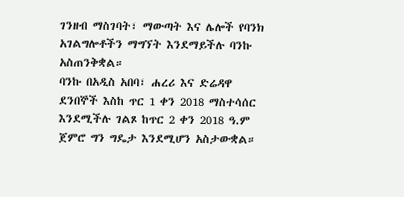ገንዘብ ማስገባት፣ ማውጣት እና ሌሎች የባንክ አገልግሎቶችን ማግኘት እንደማይችሉ ባንኩ አስጠንቅቋል።
ባንኩ በአዲስ አበባ፣ ሐረሪ እና ድሬዳዋ ደንበኞች እስከ ጥር 1 ቀን 2018 ማስተሳሰር እንደሚችሉ ገልጾ ከጥር 2 ቀን 2018 ዓ.ም ጀምሮ ግን ግዴታ እንደሚሆን አስታውቋል።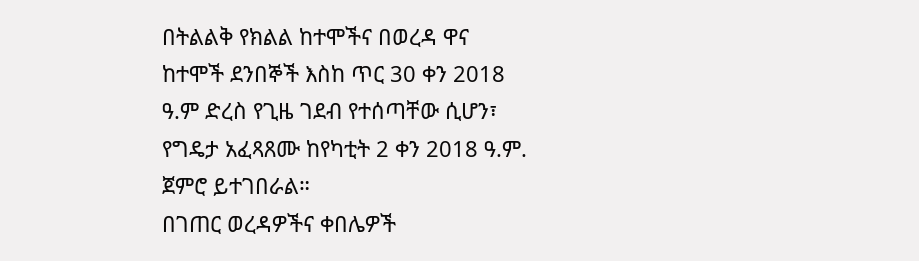በትልልቅ የክልል ከተሞችና በወረዳ ዋና ከተሞች ደንበኞች እስከ ጥር 30 ቀን 2018 ዓ.ም ድረስ የጊዜ ገደብ የተሰጣቸው ሲሆን፣ የግዴታ አፈጻጸሙ ከየካቲት 2 ቀን 2018 ዓ.ም. ጀምሮ ይተገበራል።
በገጠር ወረዳዎችና ቀበሌዎች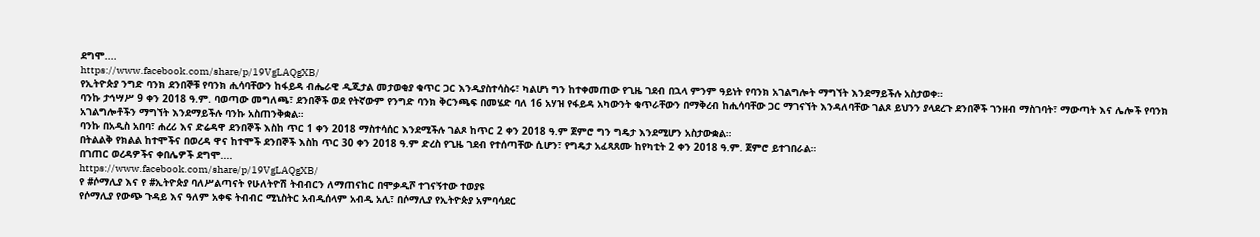ደግሞ....
https://www.facebook.com/share/p/19VgLAQgXB/
የኢትዮጵያ ንግድ ባንክ ደንበኞቹ የባንክ ሒሳባቸውን ከፋይዳ ብሔራዊ ዲጂታል መታወቂያ ቁጥር ጋር እንዲያስተሳስሩ፣ ካልሆነ ግን ከተቀመጠው የጊዜ ገደብ በኋላ ምንም ዓይነት የባንክ አገልግሎት ማግኘት እንደማይችሉ አስታወቀ።
ባንኩ ታኅሣሥ 9 ቀን 2018 ዓ.ም. ባወጣው መግለጫ፣ ደንበኞች ወደ የትኛውም የንግድ ባንክ ቅርንጫፍ በመሄድ ባለ 16 አሃዝ የፋይዳ አካውንት ቁጥራቸውን በማቅረብ ከሒሳባቸው ጋር ማገናኘት እንዳለባቸው ገልጾ ይህንን ያላደረጉ ደንበኞች ገንዘብ ማስገባት፣ ማውጣት እና ሌሎች የባንክ አገልግሎቶችን ማግኘት እንደማይችሉ ባንኩ አስጠንቅቋል።
ባንኩ በአዲስ አበባ፣ ሐረሪ እና ድሬዳዋ ደንበኞች እስከ ጥር 1 ቀን 2018 ማስተሳሰር እንደሚችሉ ገልጾ ከጥር 2 ቀን 2018 ዓ.ም ጀምሮ ግን ግዴታ እንደሚሆን አስታውቋል።
በትልልቅ የክልል ከተሞችና በወረዳ ዋና ከተሞች ደንበኞች እስከ ጥር 30 ቀን 2018 ዓ.ም ድረስ የጊዜ ገደብ የተሰጣቸው ሲሆን፣ የግዴታ አፈጻጸሙ ከየካቲት 2 ቀን 2018 ዓ.ም. ጀምሮ ይተገበራል።
በገጠር ወረዳዎችና ቀበሌዎች ደግሞ....
https://www.facebook.com/share/p/19VgLAQgXB/
የ #ሶማሊያ እና የ #ኢትዮጵያ ባለሥልጣናት የሁለትዮሽ ትብብርን ለማጠናከር በሞቃዲሾ ተገናኝተው ተወያዩ
የሶማሊያ የውጭ ጉዳይ እና ዓለም አቀፍ ትብብር ሚኒስትር አብዲሰላም አብዲ አሊ፣ በሶማሊያ የኢትዮጵያ አምባሳደር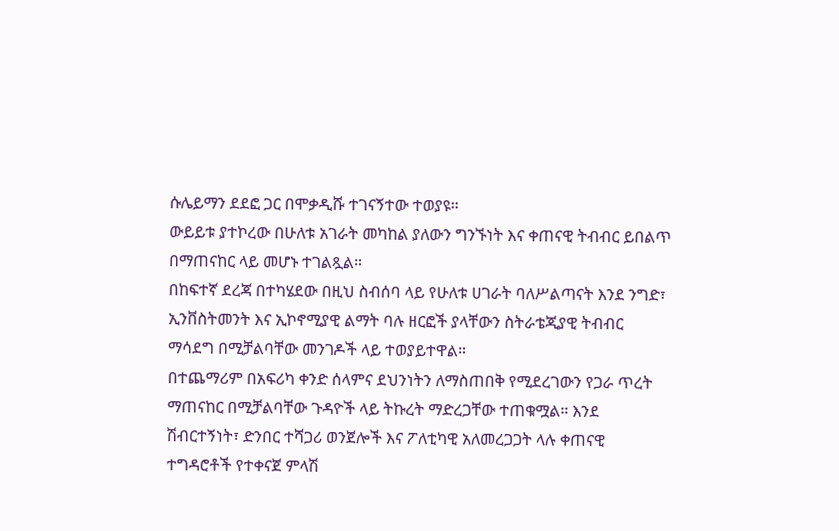ሱሌይማን ደደፎ ጋር በሞቃዲሹ ተገናኝተው ተወያዩ።
ውይይቱ ያተኮረው በሁለቱ አገራት መካከል ያለውን ግንኙነት እና ቀጠናዊ ትብብር ይበልጥ በማጠናከር ላይ መሆኑ ተገልጿል።
በከፍተኛ ደረጃ በተካሄደው በዚህ ስብሰባ ላይ የሁለቱ ሀገራት ባለሥልጣናት እንደ ንግድ፣ ኢንቨስትመንት እና ኢኮኖሚያዊ ልማት ባሉ ዘርፎች ያላቸውን ስትራቴጂያዊ ትብብር ማሳደግ በሚቻልባቸው መንገዶች ላይ ተወያይተዋል።
በተጨማሪም በአፍሪካ ቀንድ ሰላምና ደህንነትን ለማስጠበቅ የሚደረገውን የጋራ ጥረት ማጠናከር በሚቻልባቸው ጉዳዮች ላይ ትኩረት ማድረጋቸው ተጠቁሟል። እንደ ሽብርተኝነት፣ ድንበር ተሻጋሪ ወንጀሎች እና ፖለቲካዊ አለመረጋጋት ላሉ ቀጠናዊ ተግዳሮቶች የተቀናጀ ምላሽ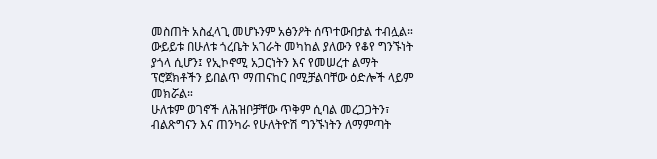መስጠት አስፈላጊ መሆኑንም አፅንዖት ሰጥተውበታል ተብሏል።
ውይይቱ በሁለቱ ጎረቤት አገራት መካከል ያለውን የቆየ ግንኙነት ያጎላ ሲሆን፤ የኢኮኖሚ አጋርነትን እና የመሠረተ ልማት ፕሮጀክቶችን ይበልጥ ማጠናከር በሚቻልባቸው ዕድሎች ላይም መክሯል።
ሁለቱም ወገኖች ለሕዝቦቻቸው ጥቅም ሲባል መረጋጋትን፣ ብልጽግናን እና ጠንካራ የሁለትዮሽ ግንኙነትን ለማምጣት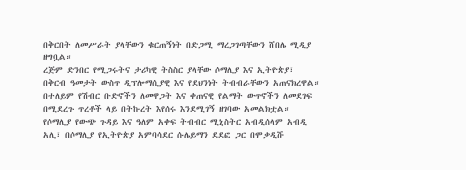በቅርበት ለመሥራት ያላቸውን ቁርጠኝነት በድጋሚ ማረጋገጣቸውን ሸበሌ ሚዲያ ዘግቧል።
ረጅም ድንበር የሚጋሩትና ታሪካዊ ትስስር ያላቸው ሶማሊያ እና ኢትዮጵያ፣ በቅርብ ዓመታት ውስጥ ዲፕሎማሲያዊ እና የደህንነት ትብብራቸውን አጠናክረዋል። በተለይም የሽብር ቡድኖችን ለመዋጋት እና ቀጠናዊ የልማት ውጥኖችን ለመደገፍ በሚደረጉ ጥረቶች ላይ በትኩረት እየሰሩ እንደሚገኝ ዘገባው አመልክቷል።
የሶማሊያ የውጭ ጉዳይ እና ዓለም አቀፍ ትብብር ሚኒስትር አብዲሰላም አብዲ አሊ፣ በሶማሊያ የኢትዮጵያ አምባሳደር ሱሌይማን ደደፎ ጋር በሞቃዲሹ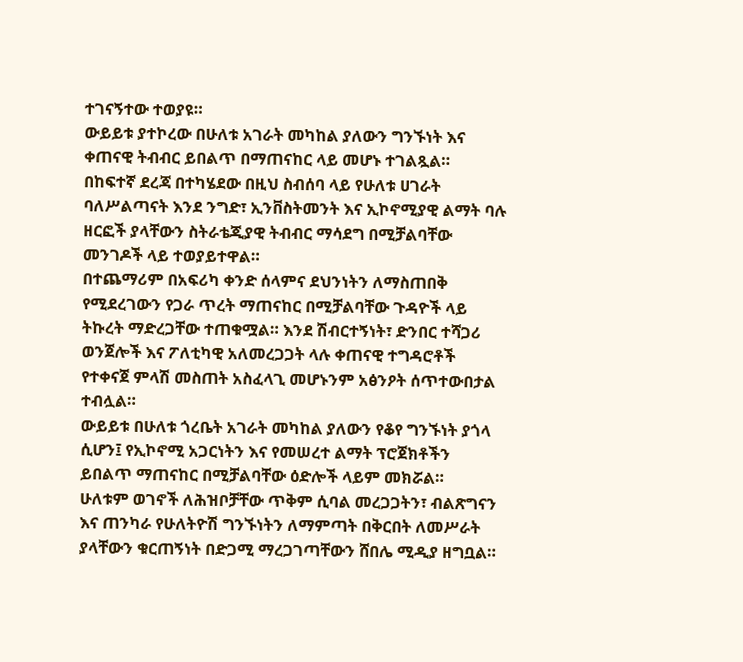ተገናኝተው ተወያዩ።
ውይይቱ ያተኮረው በሁለቱ አገራት መካከል ያለውን ግንኙነት እና ቀጠናዊ ትብብር ይበልጥ በማጠናከር ላይ መሆኑ ተገልጿል።
በከፍተኛ ደረጃ በተካሄደው በዚህ ስብሰባ ላይ የሁለቱ ሀገራት ባለሥልጣናት እንደ ንግድ፣ ኢንቨስትመንት እና ኢኮኖሚያዊ ልማት ባሉ ዘርፎች ያላቸውን ስትራቴጂያዊ ትብብር ማሳደግ በሚቻልባቸው መንገዶች ላይ ተወያይተዋል።
በተጨማሪም በአፍሪካ ቀንድ ሰላምና ደህንነትን ለማስጠበቅ የሚደረገውን የጋራ ጥረት ማጠናከር በሚቻልባቸው ጉዳዮች ላይ ትኩረት ማድረጋቸው ተጠቁሟል። እንደ ሽብርተኝነት፣ ድንበር ተሻጋሪ ወንጀሎች እና ፖለቲካዊ አለመረጋጋት ላሉ ቀጠናዊ ተግዳሮቶች የተቀናጀ ምላሽ መስጠት አስፈላጊ መሆኑንም አፅንዖት ሰጥተውበታል ተብሏል።
ውይይቱ በሁለቱ ጎረቤት አገራት መካከል ያለውን የቆየ ግንኙነት ያጎላ ሲሆን፤ የኢኮኖሚ አጋርነትን እና የመሠረተ ልማት ፕሮጀክቶችን ይበልጥ ማጠናከር በሚቻልባቸው ዕድሎች ላይም መክሯል።
ሁለቱም ወገኖች ለሕዝቦቻቸው ጥቅም ሲባል መረጋጋትን፣ ብልጽግናን እና ጠንካራ የሁለትዮሽ ግንኙነትን ለማምጣት በቅርበት ለመሥራት ያላቸውን ቁርጠኝነት በድጋሚ ማረጋገጣቸውን ሸበሌ ሚዲያ ዘግቧል።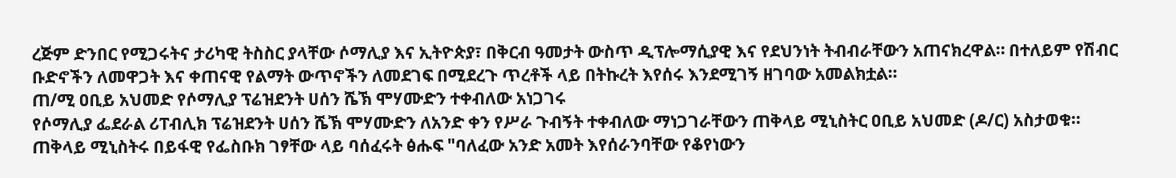ረጅም ድንበር የሚጋሩትና ታሪካዊ ትስስር ያላቸው ሶማሊያ እና ኢትዮጵያ፣ በቅርብ ዓመታት ውስጥ ዲፕሎማሲያዊ እና የደህንነት ትብብራቸውን አጠናክረዋል። በተለይም የሽብር ቡድኖችን ለመዋጋት እና ቀጠናዊ የልማት ውጥኖችን ለመደገፍ በሚደረጉ ጥረቶች ላይ በትኩረት እየሰሩ እንደሚገኝ ዘገባው አመልክቷል።
ጠ/ሚ ዐቢይ አህመድ የሶማሊያ ፕሬዝደንት ሀሰን ሼኽ ሞሃሙድን ተቀብለው አነጋገሩ
የሶማሊያ ፌደራል ሪፐብሊክ ፕሬዝደንት ሀሰን ሼኽ ሞሃሙድን ለአንድ ቀን የሥራ ጉብኝት ተቀብለው ማነጋገራቸውን ጠቅላይ ሚኒስትር ዐቢይ አህመድ (ዶ/ር) አስታወቁ።
ጠቅላይ ሚኒስትሩ በይፋዊ የፌስቡክ ገፃቸው ላይ ባሰፈሩት ፅሑፍ "ባለፈው አንድ አመት እየሰራንባቸው የቆየነውን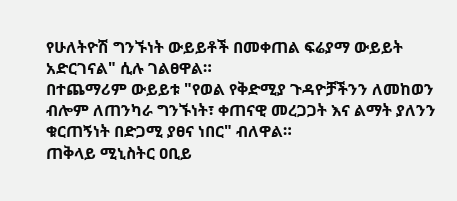የሁለትዮሽ ግንኙነት ውይይቶች በመቀጠል ፍሬያማ ውይይት አድርገናል" ሲሉ ገልፀዋል።
በተጨማሪም ውይይቱ "የወል የቅድሚያ ጉዳዮቻችንን ለመከወን ብሎም ለጠንካራ ግንኙነት፣ ቀጠናዊ መረጋጋት እና ልማት ያለንን ቁርጠኝነት በድጋሚ ያፀና ነበር" ብለዋል።
ጠቅላይ ሚኒስትር ዐቢይ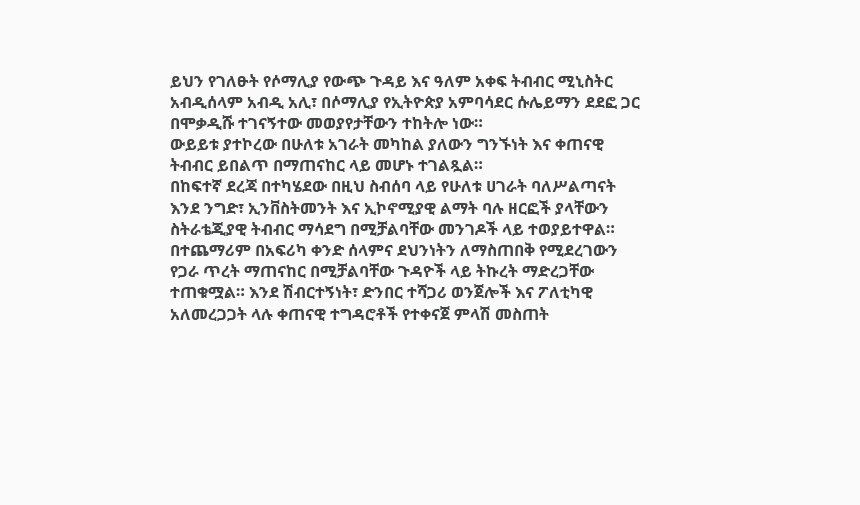ይህን የገለፁት የሶማሊያ የውጭ ጉዳይ እና ዓለም አቀፍ ትብብር ሚኒስትር አብዲሰላም አብዲ አሊ፣ በሶማሊያ የኢትዮጵያ አምባሳደር ሱሌይማን ደደፎ ጋር በሞቃዲሹ ተገናኝተው መወያየታቸውን ተከትሎ ነው።
ውይይቱ ያተኮረው በሁለቱ አገራት መካከል ያለውን ግንኙነት እና ቀጠናዊ ትብብር ይበልጥ በማጠናከር ላይ መሆኑ ተገልጿል።
በከፍተኛ ደረጃ በተካሄደው በዚህ ስብሰባ ላይ የሁለቱ ሀገራት ባለሥልጣናት እንደ ንግድ፣ ኢንቨስትመንት እና ኢኮኖሚያዊ ልማት ባሉ ዘርፎች ያላቸውን ስትራቴጂያዊ ትብብር ማሳደግ በሚቻልባቸው መንገዶች ላይ ተወያይተዋል።
በተጨማሪም በአፍሪካ ቀንድ ሰላምና ደህንነትን ለማስጠበቅ የሚደረገውን የጋራ ጥረት ማጠናከር በሚቻልባቸው ጉዳዮች ላይ ትኩረት ማድረጋቸው ተጠቁሟል። እንደ ሽብርተኝነት፣ ድንበር ተሻጋሪ ወንጀሎች እና ፖለቲካዊ አለመረጋጋት ላሉ ቀጠናዊ ተግዳሮቶች የተቀናጀ ምላሽ መስጠት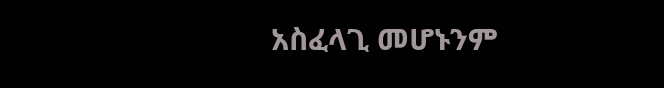አስፈላጊ መሆኑንም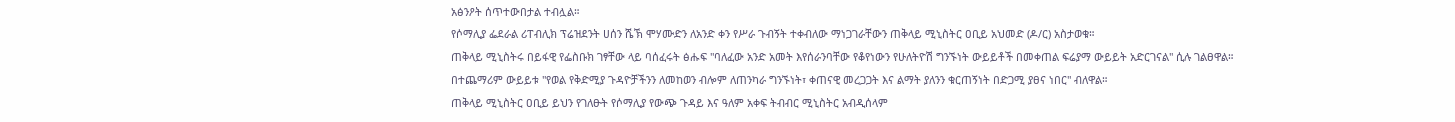አፅንዖት ሰጥተውበታል ተብሏል።
የሶማሊያ ፌደራል ሪፐብሊክ ፕሬዝደንት ሀሰን ሼኽ ሞሃሙድን ለአንድ ቀን የሥራ ጉብኝት ተቀብለው ማነጋገራቸውን ጠቅላይ ሚኒስትር ዐቢይ አህመድ (ዶ/ር) አስታወቁ።
ጠቅላይ ሚኒስትሩ በይፋዊ የፌስቡክ ገፃቸው ላይ ባሰፈሩት ፅሑፍ "ባለፈው አንድ አመት እየሰራንባቸው የቆየነውን የሁለትዮሽ ግንኙነት ውይይቶች በመቀጠል ፍሬያማ ውይይት አድርገናል" ሲሉ ገልፀዋል።
በተጨማሪም ውይይቱ "የወል የቅድሚያ ጉዳዮቻችንን ለመከወን ብሎም ለጠንካራ ግንኙነት፣ ቀጠናዊ መረጋጋት እና ልማት ያለንን ቁርጠኝነት በድጋሚ ያፀና ነበር" ብለዋል።
ጠቅላይ ሚኒስትር ዐቢይ ይህን የገለፁት የሶማሊያ የውጭ ጉዳይ እና ዓለም አቀፍ ትብብር ሚኒስትር አብዲሰላም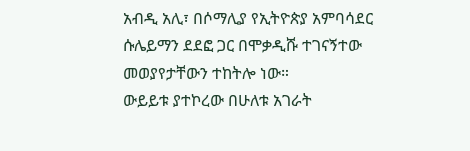አብዲ አሊ፣ በሶማሊያ የኢትዮጵያ አምባሳደር ሱሌይማን ደደፎ ጋር በሞቃዲሹ ተገናኝተው መወያየታቸውን ተከትሎ ነው።
ውይይቱ ያተኮረው በሁለቱ አገራት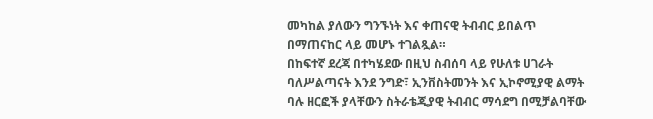መካከል ያለውን ግንኙነት እና ቀጠናዊ ትብብር ይበልጥ በማጠናከር ላይ መሆኑ ተገልጿል።
በከፍተኛ ደረጃ በተካሄደው በዚህ ስብሰባ ላይ የሁለቱ ሀገራት ባለሥልጣናት እንደ ንግድ፣ ኢንቨስትመንት እና ኢኮኖሚያዊ ልማት ባሉ ዘርፎች ያላቸውን ስትራቴጂያዊ ትብብር ማሳደግ በሚቻልባቸው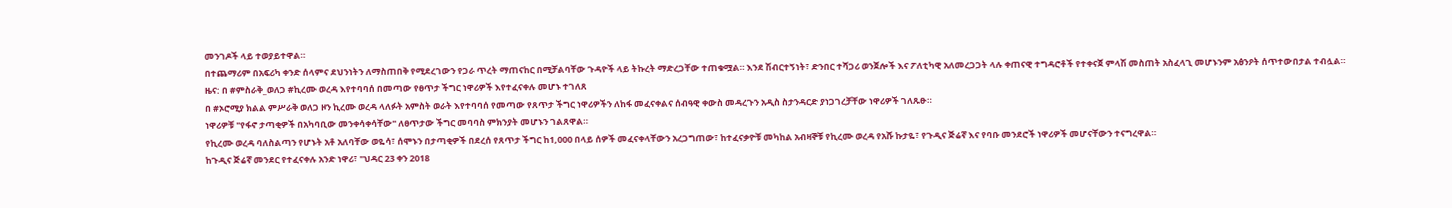መንገዶች ላይ ተወያይተዋል።
በተጨማሪም በአፍሪካ ቀንድ ሰላምና ደህንነትን ለማስጠበቅ የሚደረገውን የጋራ ጥረት ማጠናከር በሚቻልባቸው ጉዳዮች ላይ ትኩረት ማድረጋቸው ተጠቁሟል። እንደ ሽብርተኝነት፣ ድንበር ተሻጋሪ ወንጀሎች እና ፖለቲካዊ አለመረጋጋት ላሉ ቀጠናዊ ተግዳሮቶች የተቀናጀ ምላሽ መስጠት አስፈላጊ መሆኑንም አፅንዖት ሰጥተውበታል ተብሏል።
ዜና: በ #ምስራቅ_ወለጋ #ኪረሙ ወረዳ እየተባባሰ በመጣው የፀጥታ ችግር ነዋሪዎች እየተፈናቀሉ መሆኑ ተገለጸ
በ #ኦሮሚያ ክልል ምሥራቅ ወለጋ ዞን ኪረሙ ወረዳ ላለፉት አምስት ወራት እየተባባሰ የመጣው የጸጥታ ችግር ነዋሪዎችን ለከፋ መፈናቀልና ሰብዓዊ ቀውስ መዳረጉን አዲስ ስታንዳርድ ያነጋገረቻቸው ነዋሪዎች ገለጹፁ።
ነዋሪዎቹ "የፋኖ ታጣቂዎች በአካባቢው መንቀሳቀሳቸው" ለፀጥታው ችግር መባባስ ምክንያት መሆኑን ገልጸዋል።
የኪረሙ ወረዳ ባለስልጣን የሆኑት አቶ አለባቸው ወዬሳ፣ ሰሞኑን በታጣቂዎች በደረሰ የጸጥታ ችግር ከ1,000 በላይ ሰዎች መፈናቀላቸውን አረጋግጠው፣ ከተፈናቃዮቹ መካከል አብዛኞቹ የኪረሙ ወረዳ የአሹ ኩታዬ፣ የጉዲና ጅሬኛ እና የባቡ መንደሮች ነዋሪዎች መሆናቸውን ተናግረዋል።
ከጉዲና ጅሬኛ መንደር የተፈናቀሉ አንድ ነዋሪ፣ "ህዳር 23 ቀን 2018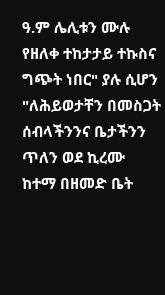ዓ.ም ሌሊቱን ሙሉ የዘለቀ ተከታታይ ተኩስና ግጭት ነበር" ያሉ ሲሆን "ለሕይወታቸን በመስጋት ሰብላችንንና ቤታችንን ጥለን ወደ ኪረሙ ከተማ በዘመድ ቤት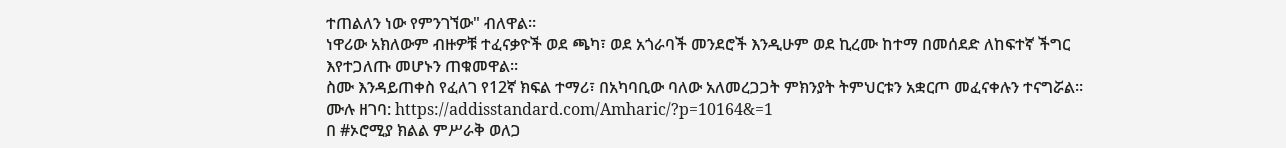ተጠልለን ነው የምንገኘው" ብለዋል።
ነዋሪው አክለውም ብዙዎቹ ተፈናቃዮች ወደ ጫካ፣ ወደ አጎራባች መንደሮች እንዲሁም ወደ ኪረሙ ከተማ በመሰደድ ለከፍተኛ ችግር እየተጋለጡ መሆኑን ጠቁመዋል።
ስሙ እንዳይጠቀስ የፈለገ የ12ኛ ክፍል ተማሪ፣ በአካባቢው ባለው አለመረጋጋት ምክንያት ትምህርቱን አቋርጦ መፈናቀሉን ተናግሯል።
ሙሉ ዘገባ: https://addisstandard.com/Amharic/?p=10164&=1
በ #ኦሮሚያ ክልል ምሥራቅ ወለጋ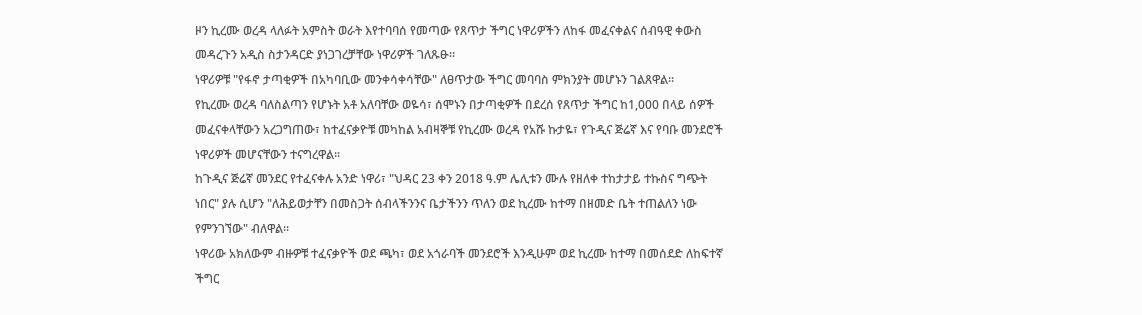ዞን ኪረሙ ወረዳ ላለፉት አምስት ወራት እየተባባሰ የመጣው የጸጥታ ችግር ነዋሪዎችን ለከፋ መፈናቀልና ሰብዓዊ ቀውስ መዳረጉን አዲስ ስታንዳርድ ያነጋገረቻቸው ነዋሪዎች ገለጹፁ።
ነዋሪዎቹ "የፋኖ ታጣቂዎች በአካባቢው መንቀሳቀሳቸው" ለፀጥታው ችግር መባባስ ምክንያት መሆኑን ገልጸዋል።
የኪረሙ ወረዳ ባለስልጣን የሆኑት አቶ አለባቸው ወዬሳ፣ ሰሞኑን በታጣቂዎች በደረሰ የጸጥታ ችግር ከ1,000 በላይ ሰዎች መፈናቀላቸውን አረጋግጠው፣ ከተፈናቃዮቹ መካከል አብዛኞቹ የኪረሙ ወረዳ የአሹ ኩታዬ፣ የጉዲና ጅሬኛ እና የባቡ መንደሮች ነዋሪዎች መሆናቸውን ተናግረዋል።
ከጉዲና ጅሬኛ መንደር የተፈናቀሉ አንድ ነዋሪ፣ "ህዳር 23 ቀን 2018 ዓ.ም ሌሊቱን ሙሉ የዘለቀ ተከታታይ ተኩስና ግጭት ነበር" ያሉ ሲሆን "ለሕይወታቸን በመስጋት ሰብላችንንና ቤታችንን ጥለን ወደ ኪረሙ ከተማ በዘመድ ቤት ተጠልለን ነው የምንገኘው" ብለዋል።
ነዋሪው አክለውም ብዙዎቹ ተፈናቃዮች ወደ ጫካ፣ ወደ አጎራባች መንደሮች እንዲሁም ወደ ኪረሙ ከተማ በመሰደድ ለከፍተኛ ችግር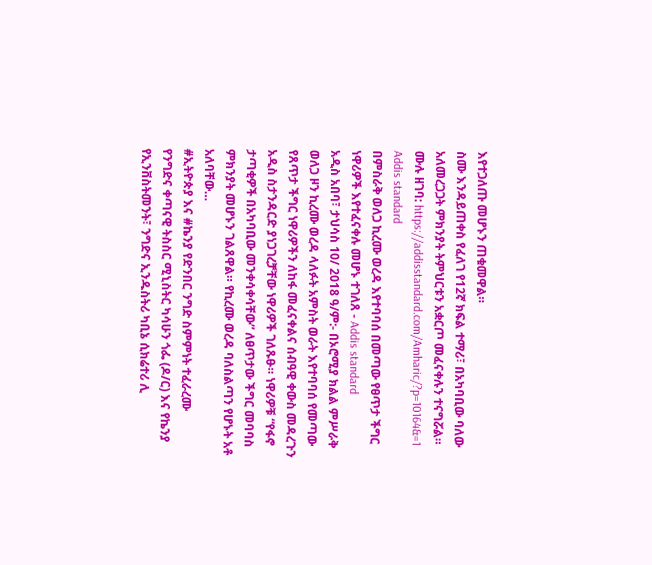እየተጋለጡ መሆኑን ጠቁመዋል።
ስሙ እንዳይጠቀስ የፈለገ የ12ኛ ክፍል ተማሪ፣ በአካባቢው ባለው አለመረጋጋት ምክንያት ትምህርቱን አቋርጦ መፈናቀሉን ተናግሯል።
ሙሉ ዘገባ: https://addisstandard.com/Amharic/?p=10164&=1
Addis standard
በምስራቅ ወለጋ ኪረሙ ወረዳ እየተባባሰ በመጣው የፀጥታ ችግር ነዋሪዎች እየተፈናቀሉ መሆኑ ተገለጸ - Addis standard
አዲስ አበባ፣ ታህሳስ 10/ 2018 ዓ/ም:- በኦሮሚያ ክልል ምሥራቅ ወለጋ ዞን ኪረሙ ወረዳ ላለፉት አምስት ወራት እየተባባሰ የመጣው የጸጥታ ችግር ነዋሪዎችን ለከፋ መፈናቀልና ሰብዓዊ ቀውስ መዳረጉን አዲስ ስታንዳርድ ያነጋገረቻቸው ነዋሪዎች ገለጹፁ። ነዋሪዎቹ “የፋኖ ታጣቂዎች በአካባቢው መንቀሳቀሳቸው” ለፀጥታው ችግር መባባስ ምክንያት መሆኑን ገልጸዋል። የኪረሙ ወረዳ ባለስልጣን የሆኑት አቶ አለባቸው…
#ኢትዮጵያ እና #ኬንያ የድንበር ንግድ ስምምነት ተፈራረሙ
የንግድና ቀጣናዊ ትስስር ሚኒስትር ካሳሁን ጎፌ (ዶ/ር) እና የኬንያ የኢንቨስትመንት፣ ንግድና ኢንዱስትሪ ካቢኔ ሲክሬተሪ ሊ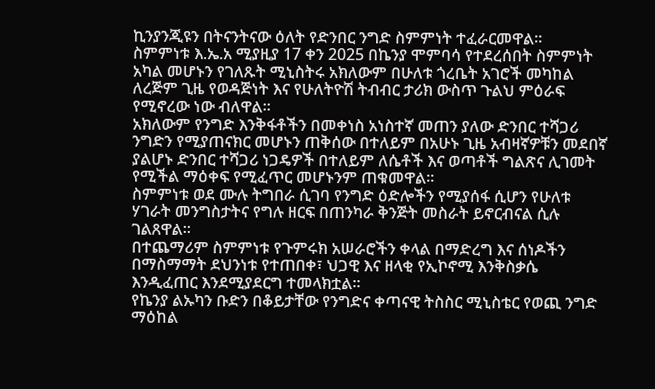ኪንያንጂዩን በትናንትናው ዕለት የድንበር ንግድ ስምምነት ተፈራርመዋል።
ስምምነቱ እ.ኤ.አ ሚያዚያ 17 ቀን 2025 በኬንያ ሞምባሳ የተደረሰበት ስምምነት አካል መሆኑን የገለጹት ሚኒስትሩ አክለውም በሁለቱ ጎረቤት አገሮች መካከል ለረጅም ጊዜ የወዳጅነት እና የሁለትዮሽ ትብብር ታሪክ ውስጥ ጉልህ ምዕራፍ የሚኖረው ነው ብለዋል።
አክለውም የንግድ እንቅፋቶችን በመቀነስ አነስተኛ መጠን ያለው ድንበር ተሻጋሪ ንግድን የሚያጠናክር መሆኑን ጠቅሰው በተለይም በአሁኑ ጊዜ አብዛኛዎቹን መደበኛ ያልሆኑ ድንበር ተሻጋሪ ነጋዴዎች በተለይም ለሴቶች እና ወጣቶች ግልጽና ሊገመት የሚችል ማዕቀፍ የሚፈጥር መሆኑንም ጠቁመዋል።
ስምምነቱ ወደ ሙሉ ትግበራ ሲገባ የንግድ ዕድሎችን የሚያሰፋ ሲሆን የሁለቱ ሃገራት መንግስታትና የግሉ ዘርፍ በጠንካራ ቅንጅት መስራት ይኖርብናል ሲሉ ገልጸዋል።
በተጨማሪም ስምምነቱ የጉምሩክ አሠራሮችን ቀላል በማድረግ እና ሰነዶችን በማስማማት ደህንነቱ የተጠበቀ፣ ህጋዊ እና ዘላቂ የኢኮኖሚ እንቅስቃሴ እንዲፈጠር እንደሚያደርግ ተመላክቷል።
የኬንያ ልኡካን ቡድን በቆይታቸው የንግድና ቀጣናዊ ትስስር ሚኒስቴር የወጪ ንግድ ማዕከል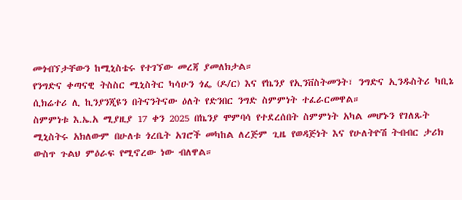መጎብኘታቸውን ከሚኒስቴሩ የተገኘው መረጃ ያመለክታል።
የንግድና ቀጣናዊ ትስስር ሚኒስትር ካሳሁን ጎፌ (ዶ/ር) እና የኬንያ የኢንቨስትመንት፣ ንግድና ኢንዱስትሪ ካቢኔ ሲክሬተሪ ሊ ኪንያንጂዩን በትናንትናው ዕለት የድንበር ንግድ ስምምነት ተፈራርመዋል።
ስምምነቱ እ.ኤ.አ ሚያዚያ 17 ቀን 2025 በኬንያ ሞምባሳ የተደረሰበት ስምምነት አካል መሆኑን የገለጹት ሚኒስትሩ አክለውም በሁለቱ ጎረቤት አገሮች መካከል ለረጅም ጊዜ የወዳጅነት እና የሁለትዮሽ ትብብር ታሪክ ውስጥ ጉልህ ምዕራፍ የሚኖረው ነው ብለዋል።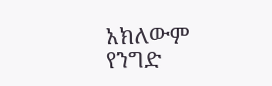አክለውም የንግድ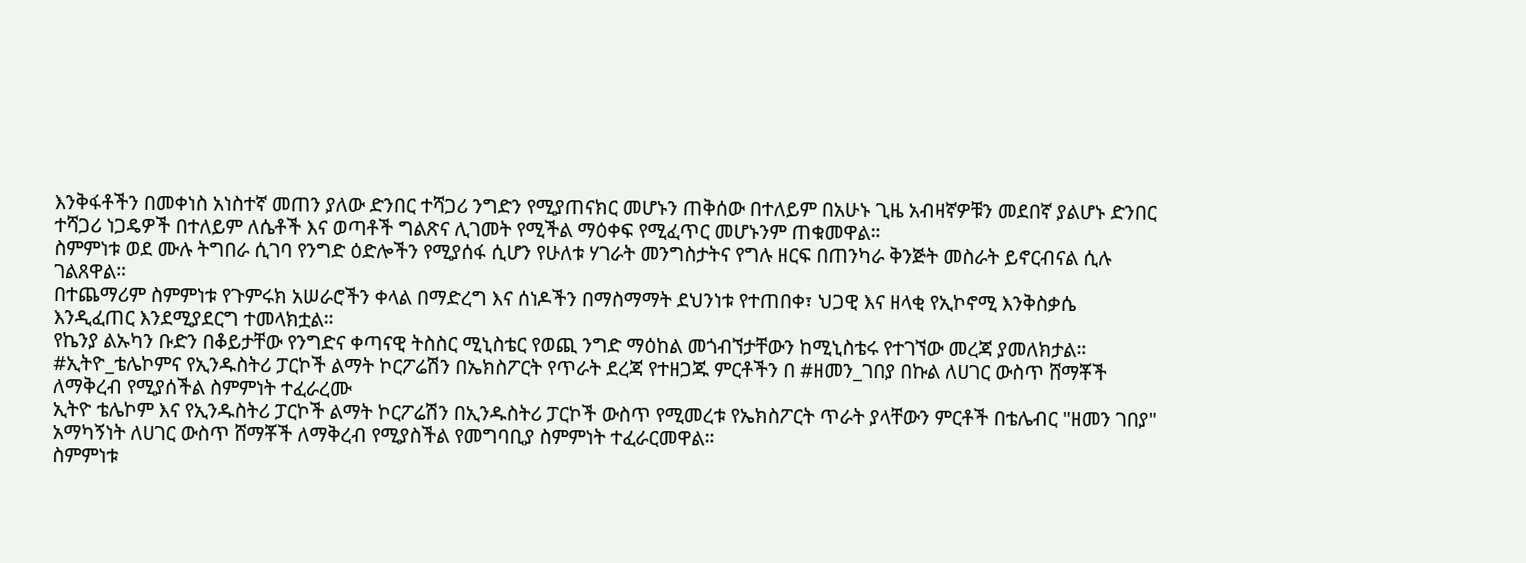እንቅፋቶችን በመቀነስ አነስተኛ መጠን ያለው ድንበር ተሻጋሪ ንግድን የሚያጠናክር መሆኑን ጠቅሰው በተለይም በአሁኑ ጊዜ አብዛኛዎቹን መደበኛ ያልሆኑ ድንበር ተሻጋሪ ነጋዴዎች በተለይም ለሴቶች እና ወጣቶች ግልጽና ሊገመት የሚችል ማዕቀፍ የሚፈጥር መሆኑንም ጠቁመዋል።
ስምምነቱ ወደ ሙሉ ትግበራ ሲገባ የንግድ ዕድሎችን የሚያሰፋ ሲሆን የሁለቱ ሃገራት መንግስታትና የግሉ ዘርፍ በጠንካራ ቅንጅት መስራት ይኖርብናል ሲሉ ገልጸዋል።
በተጨማሪም ስምምነቱ የጉምሩክ አሠራሮችን ቀላል በማድረግ እና ሰነዶችን በማስማማት ደህንነቱ የተጠበቀ፣ ህጋዊ እና ዘላቂ የኢኮኖሚ እንቅስቃሴ እንዲፈጠር እንደሚያደርግ ተመላክቷል።
የኬንያ ልኡካን ቡድን በቆይታቸው የንግድና ቀጣናዊ ትስስር ሚኒስቴር የወጪ ንግድ ማዕከል መጎብኘታቸውን ከሚኒስቴሩ የተገኘው መረጃ ያመለክታል።
#ኢትዮ_ቴሌኮምና የኢንዱስትሪ ፓርኮች ልማት ኮርፖሬሽን በኤክስፖርት የጥራት ደረጃ የተዘጋጁ ምርቶችን በ #ዘመን_ገበያ በኩል ለሀገር ውስጥ ሸማቾች ለማቅረብ የሚያሰችል ስምምነት ተፈራረሙ
ኢትዮ ቴሌኮም እና የኢንዱስትሪ ፓርኮች ልማት ኮርፖሬሽን በኢንዱስትሪ ፓርኮች ውስጥ የሚመረቱ የኤክስፖርት ጥራት ያላቸውን ምርቶች በቴሌብር "ዘመን ገበያ" አማካኝነት ለሀገር ውስጥ ሸማቾች ለማቅረብ የሚያስችል የመግባቢያ ስምምነት ተፈራርመዋል።
ስምምነቱ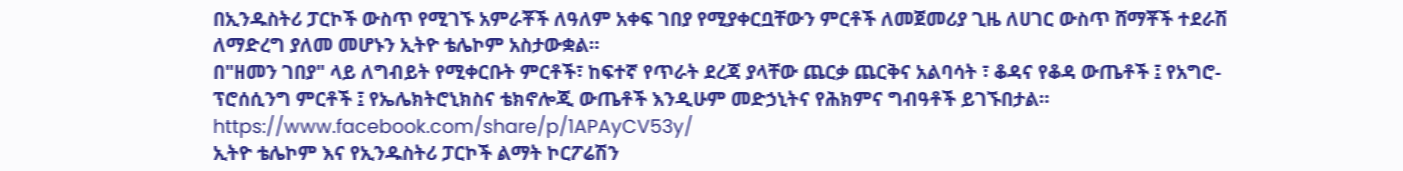በኢንዱስትሪ ፓርኮች ውስጥ የሚገኙ አምራቾች ለዓለም አቀፍ ገበያ የሚያቀርቧቸውን ምርቶች ለመጀመሪያ ጊዜ ለሀገር ውስጥ ሸማቾች ተደራሽ ለማድረግ ያለመ መሆኑን ኢትዮ ቴሌኮም አስታውቋል።
በ"ዘመን ገበያ" ላይ ለግብይት የሚቀርቡት ምርቶች፣ ከፍተኛ የጥራት ደረጃ ያላቸው ጨርቃ ጨርቅና አልባሳት ፣ ቆዳና የቆዳ ውጤቶች ፤ የአግሮ-ፕሮሰሲንግ ምርቶች ፤ የኤሌክትሮኒክስና ቴክኖሎጂ ውጤቶች እንዲሁም መድኃኒትና የሕክምና ግብዓቶች ይገኙበታል።
https://www.facebook.com/share/p/1APAyCV53y/
ኢትዮ ቴሌኮም እና የኢንዱስትሪ ፓርኮች ልማት ኮርፖሬሽን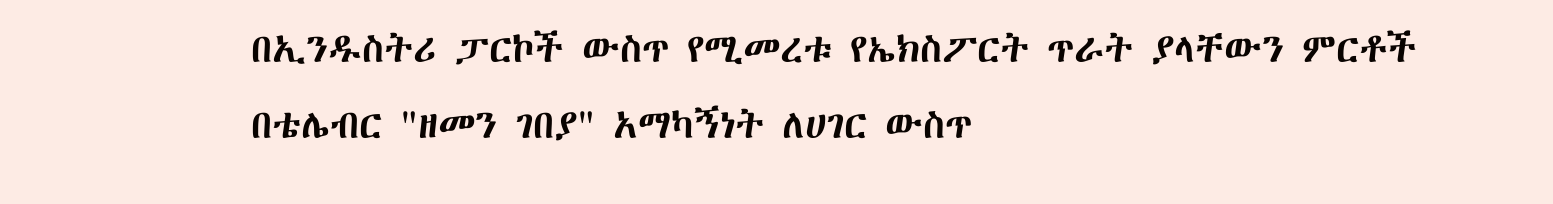በኢንዱስትሪ ፓርኮች ውስጥ የሚመረቱ የኤክስፖርት ጥራት ያላቸውን ምርቶች በቴሌብር "ዘመን ገበያ" አማካኝነት ለሀገር ውስጥ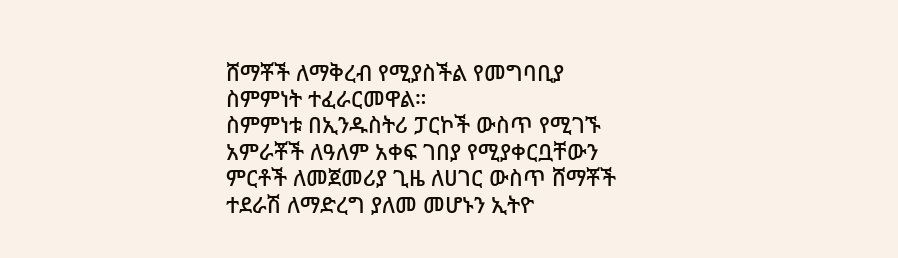ሸማቾች ለማቅረብ የሚያስችል የመግባቢያ ስምምነት ተፈራርመዋል።
ስምምነቱ በኢንዱስትሪ ፓርኮች ውስጥ የሚገኙ አምራቾች ለዓለም አቀፍ ገበያ የሚያቀርቧቸውን ምርቶች ለመጀመሪያ ጊዜ ለሀገር ውስጥ ሸማቾች ተደራሽ ለማድረግ ያለመ መሆኑን ኢትዮ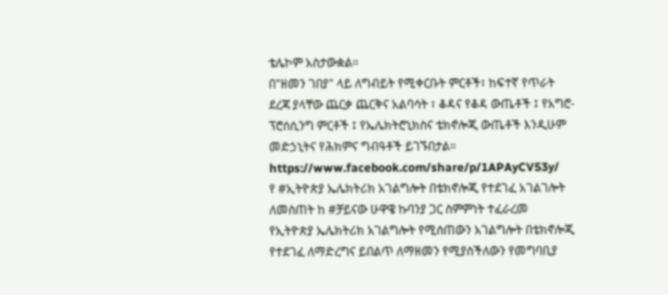ቴሌኮም አስታውቋል።
በ"ዘመን ገበያ" ላይ ለግብይት የሚቀርቡት ምርቶች፣ ከፍተኛ የጥራት ደረጃ ያላቸው ጨርቃ ጨርቅና አልባሳት ፣ ቆዳና የቆዳ ውጤቶች ፤ የአግሮ-ፕሮሰሲንግ ምርቶች ፤ የኤሌክትሮኒክስና ቴክኖሎጂ ውጤቶች እንዲሁም መድኃኒትና የሕክምና ግብዓቶች ይገኙበታል።
https://www.facebook.com/share/p/1APAyCV53y/
የ #ኢትዮጵያ ኤሌክትሪክ አገልግሎት በቴክኖሎጂ የተደገፈ አገልገሎት ለመስጠት ከ #ቻይናው ሁዋዌ ኩባንያ ጋር ስምምነት ተፈራረመ
የኢትዮጵያ ኤሌክትሪክ አገልግሎት የሚሰጠውን አገልግሎት በቴክኖሎጂ የተደገፈ ለማድረግና ይበልጥ ለማዘመን የሚያስችለውን የመግባቢያ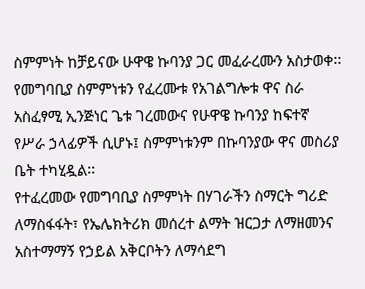ስምምነት ከቻይናው ሁዋዌ ኩባንያ ጋር መፈራረሙን አስታወቀ፡፡
የመግባቢያ ስምምነቱን የፈረሙቱ የአገልግሎቱ ዋና ስራ አስፈፃሚ ኢንጅነር ጌቱ ገረመውና የሁዋዌ ኩባንያ ከፍተኛ የሥራ ኃላፊዎች ሲሆኑ፤ ስምምነቱንም በኩባንያው ዋና መስሪያ ቤት ተካሂዷል፡፡
የተፈረመው የመግባቢያ ስምምነት በሃገራችን ስማርት ግሪድ ለማስፋፋት፣ የኤሌክትሪክ መሰረተ ልማት ዝርጋታ ለማዘመንና አስተማማኝ የኃይል አቅርቦትን ለማሳደግ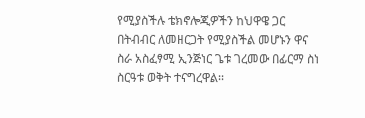የሚያስችሉ ቴክኖሎጂዎችን ከህዋዌ ጋር በትብብር ለመዘርጋት የሚያስችል መሆኑን ዋና ስራ አስፈፃሚ ኢንጅነር ጌቱ ገረመው በፊርማ ስነ ስርዓቱ ወቅት ተናግረዋል፡፡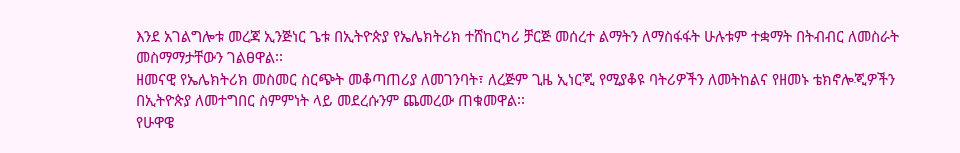እንደ አገልግሎቱ መረጃ ኢንጅነር ጌቱ በኢትዮጵያ የኤሌክትሪክ ተሸከርካሪ ቻርጅ መሰረተ ልማትን ለማስፋፋት ሁሉቱም ተቋማት በትብብር ለመስራት መስማማታቸውን ገልፀዋል፡፡
ዘመናዊ የኤሌክትሪክ መስመር ስርጭት መቆጣጠሪያ ለመገንባት፣ ለረጅም ጊዜ ኢነርጂ የሚያቆዩ ባትሪዎችን ለመትከልና የዘመኑ ቴክኖሎጂዎችን በኢትዮጵያ ለመተግበር ስምምነት ላይ መደረሱንም ጨመረው ጠቁመዋል፡፡
የሁዋዌ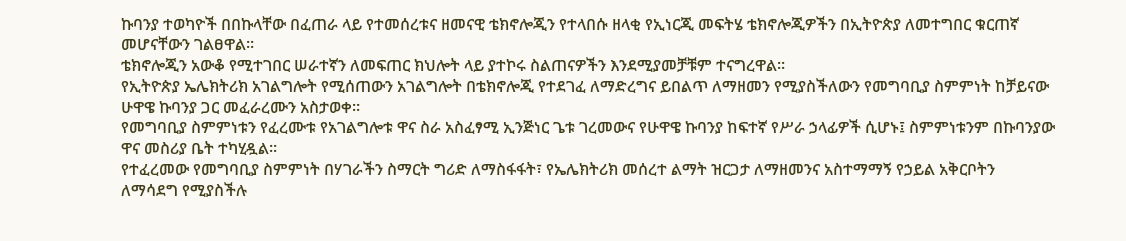ኩባንያ ተወካዮች በበኩላቸው በፈጠራ ላይ የተመሰረቱና ዘመናዊ ቴክኖሎጂን የተላበሱ ዘላቂ የኢነርጂ መፍትሄ ቴክኖሎጂዎችን በኢትዮጵያ ለመተግበር ቁርጠኛ መሆናቸውን ገልፀዋል፡፡
ቴክኖሎጂን አውቆ የሚተገበር ሠራተኛን ለመፍጠር ክህሎት ላይ ያተኮሩ ስልጠናዎችን እንደሚያመቻቹም ተናግረዋል፡፡
የኢትዮጵያ ኤሌክትሪክ አገልግሎት የሚሰጠውን አገልግሎት በቴክኖሎጂ የተደገፈ ለማድረግና ይበልጥ ለማዘመን የሚያስችለውን የመግባቢያ ስምምነት ከቻይናው ሁዋዌ ኩባንያ ጋር መፈራረሙን አስታወቀ፡፡
የመግባቢያ ስምምነቱን የፈረሙቱ የአገልግሎቱ ዋና ስራ አስፈፃሚ ኢንጅነር ጌቱ ገረመውና የሁዋዌ ኩባንያ ከፍተኛ የሥራ ኃላፊዎች ሲሆኑ፤ ስምምነቱንም በኩባንያው ዋና መስሪያ ቤት ተካሂዷል፡፡
የተፈረመው የመግባቢያ ስምምነት በሃገራችን ስማርት ግሪድ ለማስፋፋት፣ የኤሌክትሪክ መሰረተ ልማት ዝርጋታ ለማዘመንና አስተማማኝ የኃይል አቅርቦትን ለማሳደግ የሚያስችሉ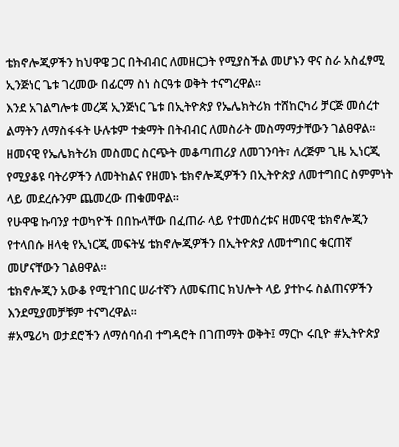ቴክኖሎጂዎችን ከህዋዌ ጋር በትብብር ለመዘርጋት የሚያስችል መሆኑን ዋና ስራ አስፈፃሚ ኢንጅነር ጌቱ ገረመው በፊርማ ስነ ስርዓቱ ወቅት ተናግረዋል፡፡
እንደ አገልግሎቱ መረጃ ኢንጅነር ጌቱ በኢትዮጵያ የኤሌክትሪክ ተሸከርካሪ ቻርጅ መሰረተ ልማትን ለማስፋፋት ሁሉቱም ተቋማት በትብብር ለመስራት መስማማታቸውን ገልፀዋል፡፡
ዘመናዊ የኤሌክትሪክ መስመር ስርጭት መቆጣጠሪያ ለመገንባት፣ ለረጅም ጊዜ ኢነርጂ የሚያቆዩ ባትሪዎችን ለመትከልና የዘመኑ ቴክኖሎጂዎችን በኢትዮጵያ ለመተግበር ስምምነት ላይ መደረሱንም ጨመረው ጠቁመዋል፡፡
የሁዋዌ ኩባንያ ተወካዮች በበኩላቸው በፈጠራ ላይ የተመሰረቱና ዘመናዊ ቴክኖሎጂን የተላበሱ ዘላቂ የኢነርጂ መፍትሄ ቴክኖሎጂዎችን በኢትዮጵያ ለመተግበር ቁርጠኛ መሆናቸውን ገልፀዋል፡፡
ቴክኖሎጂን አውቆ የሚተገበር ሠራተኛን ለመፍጠር ክህሎት ላይ ያተኮሩ ስልጠናዎችን እንደሚያመቻቹም ተናግረዋል፡፡
#አሜሪካ ወታደሮችን ለማሰባሰብ ተግዳሮት በገጠማት ወቅት፤ ማርኮ ሩቢዮ #ኢትዮጵያ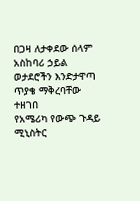በጋዛ ለታቀደው ሰላም አስከባሪ ኃይል ወታደሮችን እንድታዋጣ ጥያቄ ማቅረባቸው ተዘገበ
የአሜሪካ የውጭ ጉዳይ ሚኒስትር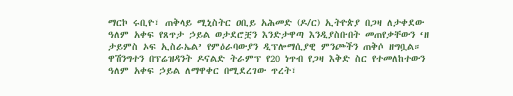ማርኮ ሩቢዮ፣ ጠቅላይ ሚኒስትር ዐቢይ አሕመድ (ዶ/ር) ኢትዮጵያ በጋዛ ለታቀደው ዓለም አቀፍ የጸጥታ ኃይል ወታደሮቿን እንድታዋጣ እንዲያስቡበት መጠየቃቸውን ‘ዘ ታይምስ ኦፍ ኢስራኤል’ የምዕራባውያን ዲፕሎማሲያዊ ምንጮችን ጠቅሶ ዘግቧል።
ዋሽንግተን በፕሬዝዳንት ዶናልድ ትራምፕ የ20 ነጥብ የጋዛ እቅድ ስር የተመለከተውን ዓለም አቀፍ ኃይል ለማዋቀር በሚደረገው ጥረት፣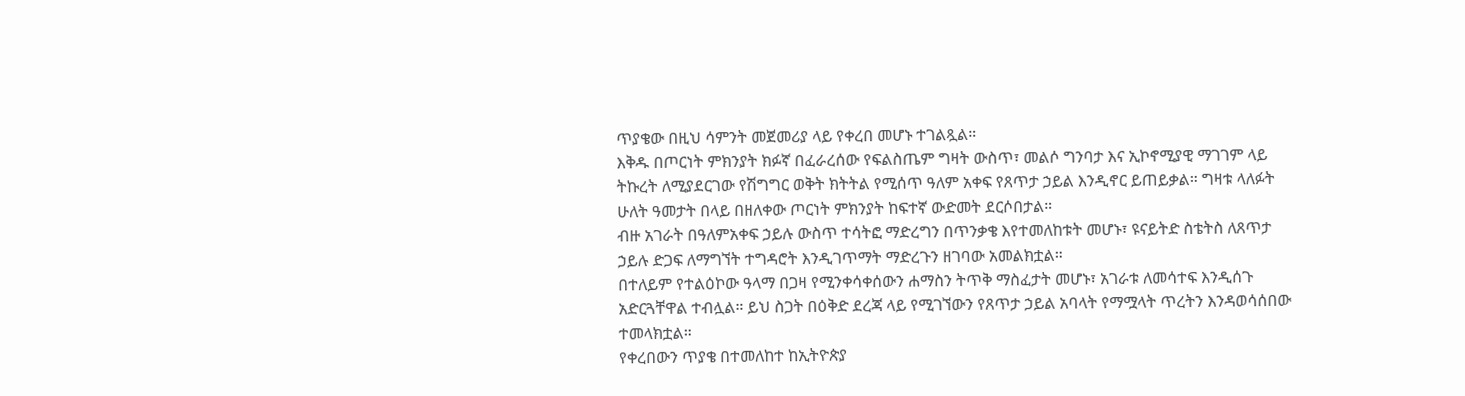ጥያቄው በዚህ ሳምንት መጀመሪያ ላይ የቀረበ መሆኑ ተገልጿል።
እቅዱ በጦርነት ምክንያት ክፉኛ በፈራረሰው የፍልስጤም ግዛት ውስጥ፣ መልሶ ግንባታ እና ኢኮኖሚያዊ ማገገም ላይ ትኩረት ለሚያደርገው የሽግግር ወቅት ክትትል የሚሰጥ ዓለም አቀፍ የጸጥታ ኃይል እንዲኖር ይጠይቃል። ግዛቱ ላለፉት ሁለት ዓመታት በላይ በዘለቀው ጦርነት ምክንያት ከፍተኛ ውድመት ደርሶበታል።
ብዙ አገራት በዓለምአቀፍ ኃይሉ ውስጥ ተሳትፎ ማድረግን በጥንቃቄ እየተመለከቱት መሆኑ፣ ዩናይትድ ስቴትስ ለጸጥታ ኃይሉ ድጋፍ ለማግኘት ተግዳሮት እንዲገጥማት ማድረጉን ዘገባው አመልክቷል።
በተለይም የተልዕኮው ዓላማ በጋዛ የሚንቀሳቀሰውን ሐማስን ትጥቅ ማስፈታት መሆኑ፣ አገራቱ ለመሳተፍ እንዲሰጉ አድርጓቸዋል ተብሏል። ይህ ስጋት በዕቅድ ደረጃ ላይ የሚገኘውን የጸጥታ ኃይል አባላት የማሟላት ጥረትን እንዳወሳሰበው ተመላክቷል።
የቀረበውን ጥያቄ በተመለከተ ከኢትዮጵያ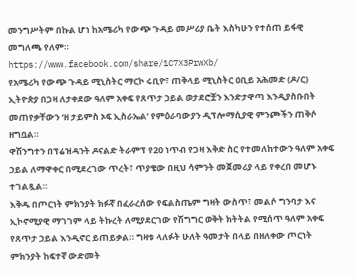መንግሥትም በኩል ሆነ ከአሜሪካ የውጭ ጉዳይ መሥሪያ ቤት እስካሁን የተሰጠ ይፋዊ መግለጫ የለም።
https://www.facebook.com/share/1C7X3PrwXb/
የአሜሪካ የውጭ ጉዳይ ሚኒስትር ማርኮ ሩቢዮ፣ ጠቅላይ ሚኒስትር ዐቢይ አሕመድ (ዶ/ር) ኢትዮጵያ በጋዛ ለታቀደው ዓለም አቀፍ የጸጥታ ኃይል ወታደሮቿን እንድታዋጣ እንዲያስቡበት መጠየቃቸውን ‘ዘ ታይምስ ኦፍ ኢስራኤል’ የምዕራባውያን ዲፕሎማሲያዊ ምንጮችን ጠቅሶ ዘግቧል።
ዋሽንግተን በፕሬዝዳንት ዶናልድ ትራምፕ የ20 ነጥብ የጋዛ እቅድ ስር የተመለከተውን ዓለም አቀፍ ኃይል ለማዋቀር በሚደረገው ጥረት፣ ጥያቄው በዚህ ሳምንት መጀመሪያ ላይ የቀረበ መሆኑ ተገልጿል።
እቅዱ በጦርነት ምክንያት ክፉኛ በፈራረሰው የፍልስጤም ግዛት ውስጥ፣ መልሶ ግንባታ እና ኢኮኖሚያዊ ማገገም ላይ ትኩረት ለሚያደርገው የሽግግር ወቅት ክትትል የሚሰጥ ዓለም አቀፍ የጸጥታ ኃይል እንዲኖር ይጠይቃል። ግዛቱ ላለፉት ሁለት ዓመታት በላይ በዘለቀው ጦርነት ምክንያት ከፍተኛ ውድመት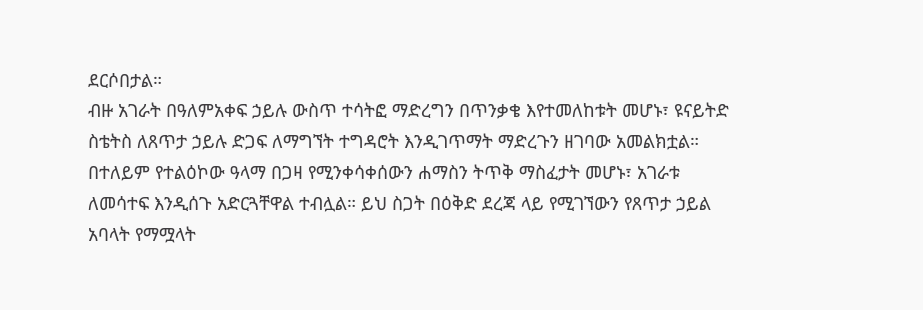ደርሶበታል።
ብዙ አገራት በዓለምአቀፍ ኃይሉ ውስጥ ተሳትፎ ማድረግን በጥንቃቄ እየተመለከቱት መሆኑ፣ ዩናይትድ ስቴትስ ለጸጥታ ኃይሉ ድጋፍ ለማግኘት ተግዳሮት እንዲገጥማት ማድረጉን ዘገባው አመልክቷል።
በተለይም የተልዕኮው ዓላማ በጋዛ የሚንቀሳቀሰውን ሐማስን ትጥቅ ማስፈታት መሆኑ፣ አገራቱ ለመሳተፍ እንዲሰጉ አድርጓቸዋል ተብሏል። ይህ ስጋት በዕቅድ ደረጃ ላይ የሚገኘውን የጸጥታ ኃይል አባላት የማሟላት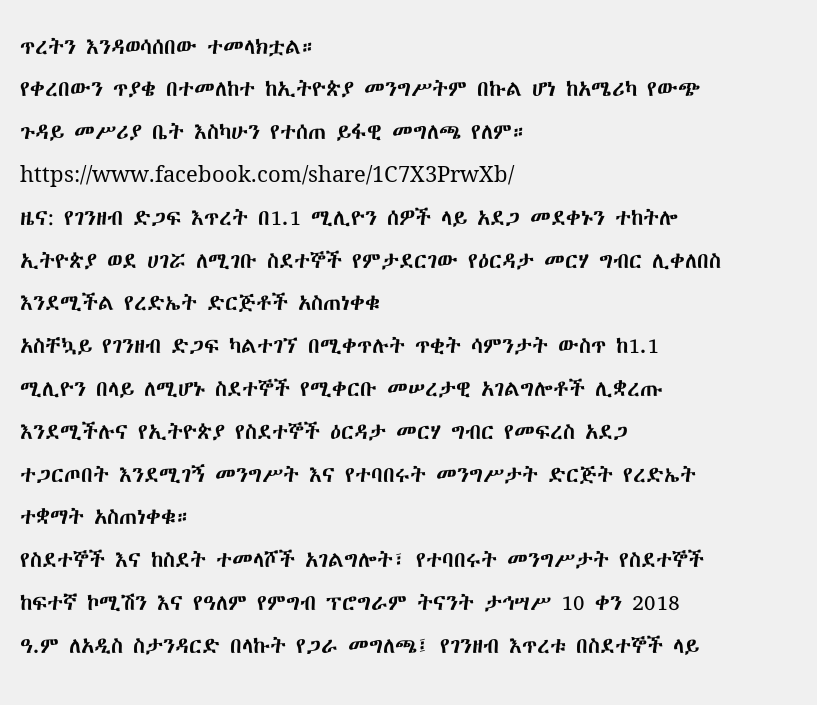ጥረትን እንዳወሳሰበው ተመላክቷል።
የቀረበውን ጥያቄ በተመለከተ ከኢትዮጵያ መንግሥትም በኩል ሆነ ከአሜሪካ የውጭ ጉዳይ መሥሪያ ቤት እስካሁን የተሰጠ ይፋዊ መግለጫ የለም።
https://www.facebook.com/share/1C7X3PrwXb/
ዜና: የገንዘብ ድጋፍ እጥረት በ1.1 ሚሊዮን ሰዎች ላይ አደጋ መደቀኑን ተከትሎ ኢትዮጵያ ወደ ሀገሯ ለሚገቡ ስደተኞች የምታደርገው የዕርዳታ መርሃ ግብር ሊቀለበስ እንደሚችል የረድኤት ድርጅቶች አስጠነቀቁ
አስቸኳይ የገንዘብ ድጋፍ ካልተገኘ በሚቀጥሉት ጥቂት ሳምንታት ውስጥ ከ1.1 ሚሊዮን በላይ ለሚሆኑ ስደተኞች የሚቀርቡ መሠረታዊ አገልግሎቶች ሊቋረጡ እንደሚችሉና የኢትዮጵያ የስደተኞች ዕርዳታ መርሃ ግብር የመፍረስ አደጋ ተጋርጦበት እንደሚገኝ መንግሥት እና የተባበሩት መንግሥታት ድርጅት የረድኤት ተቋማት አስጠነቀቁ።
የስደተኞች እና ከስደት ተመላሾች አገልግሎት፣ የተባበሩት መንግሥታት የስደተኞች ከፍተኛ ኮሚሽን እና የዓለም የምግብ ፕሮግራም ትናንት ታኅሣሥ 10 ቀን 2018 ዓ.ም ለአዲስ ስታንዳርድ በላኩት የጋራ መግለጫ፤ የገንዘብ እጥረቱ በስደተኞች ላይ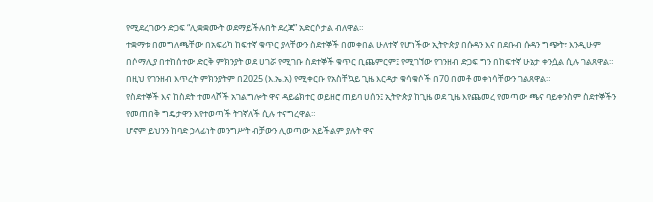የሚደረገውን ድጋፍ “ሊቋቋሙት ወደማይችሉበት ደረጃ” አድርሶታል ብለዋል።
ተቋማቱ በመግለጫቸው በአፍሪካ ከፍተኛ ቁጥር ያላቸውን ስደተኞች በመቀበል ሁለተኛ የሆነችው ኢትዮጵያ በሱዳን እና በደቡብ ሱዳን ግጭት፣ እንዲሁም በሶማሊያ በተከሰተው ድርቅ ምክንያት ወደ ሀገሯ የሚገቡ ስደተኞች ቁጥር ቢጨምርም፤ የሚገኘው የገንዘብ ድጋፍ ግን በከፍተኛ ሁኔታ ቀንሷል ሲሉ ገልጸዋል። በዚህ የገንዘብ እጥረት ምክንያትም በ2025 (እ.ኤ.አ) የሚቀርቡ የአስቸኳይ ጊዜ እርዳታ ቁሳቁሶች በ70 በመቶ መቀነሳቸውን ገልጸዋል።
የስደተኞች እና ከስደት ተመላሾች አገልግሎት ዋና ዳይሬክተር ወይዘሮ ጠይባ ሀሰን፤ ኢትዮጵያ ከጊዜ ወደ ጊዜ እየጨመረ የመጣው ጫና ባይቀንስም ስደተኞችን የመጠበቅ ግዴታዋን እየተወጣች ትገኛለች ሲሉ ተናግረዋል።
ሆኖም ይህንን ከባድ ኃላፊነት መንግሥት ብቻውን ሊወጣው አይችልም ያሉት ዋና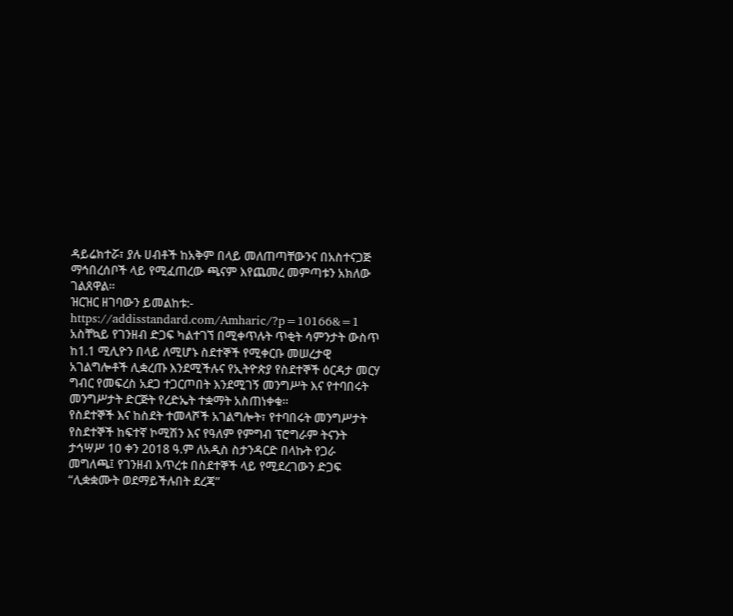ዳይሬክተሯ፣ ያሉ ሀብቶች ከአቅም በላይ መለጠጣቸውንና በአስተናጋጅ ማኅበረሰቦች ላይ የሚፈጠረው ጫናም እየጨመረ መምጣቱን አክለው ገልጸዋል።
ዝርዝር ዘገባውን ይመልከቱ:-
https://addisstandard.com/Amharic/?p=10166&=1
አስቸኳይ የገንዘብ ድጋፍ ካልተገኘ በሚቀጥሉት ጥቂት ሳምንታት ውስጥ ከ1.1 ሚሊዮን በላይ ለሚሆኑ ስደተኞች የሚቀርቡ መሠረታዊ አገልግሎቶች ሊቋረጡ እንደሚችሉና የኢትዮጵያ የስደተኞች ዕርዳታ መርሃ ግብር የመፍረስ አደጋ ተጋርጦበት እንደሚገኝ መንግሥት እና የተባበሩት መንግሥታት ድርጅት የረድኤት ተቋማት አስጠነቀቁ።
የስደተኞች እና ከስደት ተመላሾች አገልግሎት፣ የተባበሩት መንግሥታት የስደተኞች ከፍተኛ ኮሚሽን እና የዓለም የምግብ ፕሮግራም ትናንት ታኅሣሥ 10 ቀን 2018 ዓ.ም ለአዲስ ስታንዳርድ በላኩት የጋራ መግለጫ፤ የገንዘብ እጥረቱ በስደተኞች ላይ የሚደረገውን ድጋፍ “ሊቋቋሙት ወደማይችሉበት ደረጃ”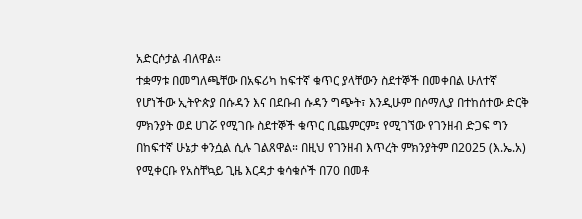አድርሶታል ብለዋል።
ተቋማቱ በመግለጫቸው በአፍሪካ ከፍተኛ ቁጥር ያላቸውን ስደተኞች በመቀበል ሁለተኛ የሆነችው ኢትዮጵያ በሱዳን እና በደቡብ ሱዳን ግጭት፣ እንዲሁም በሶማሊያ በተከሰተው ድርቅ ምክንያት ወደ ሀገሯ የሚገቡ ስደተኞች ቁጥር ቢጨምርም፤ የሚገኘው የገንዘብ ድጋፍ ግን በከፍተኛ ሁኔታ ቀንሷል ሲሉ ገልጸዋል። በዚህ የገንዘብ እጥረት ምክንያትም በ2025 (እ.ኤ.አ) የሚቀርቡ የአስቸኳይ ጊዜ እርዳታ ቁሳቁሶች በ70 በመቶ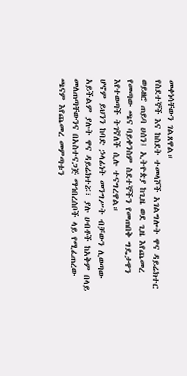መቀነሳቸውን ገልጸዋል።
የስደተኞች እና ከስደት ተመላሾች አገልግሎት ዋና ዳይሬክተር ወይዘሮ ጠይባ ሀሰን፤ ኢትዮጵያ ከጊዜ ወደ ጊዜ እየጨመረ የመጣው ጫና ባይቀንስም ስደተኞችን የመጠበቅ ግዴታዋን እየተወጣች ትገኛለች ሲሉ ተናግረዋል።
ሆኖም ይህንን ከባድ ኃላፊነት መንግሥት ብቻውን ሊወጣው አይችልም ያሉት ዋና ዳይሬክተሯ፣ ያሉ ሀብቶች ከአቅም በላይ መለጠጣቸውንና በአስተናጋጅ ማኅበረሰቦች ላይ የሚፈጠረው ጫናም እየጨመረ መምጣቱን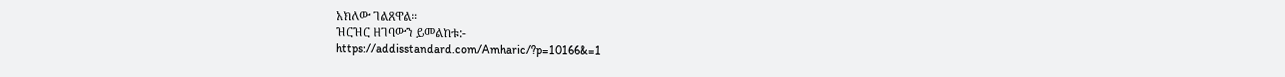አክለው ገልጸዋል።
ዝርዝር ዘገባውን ይመልከቱ:-
https://addisstandard.com/Amharic/?p=10166&=1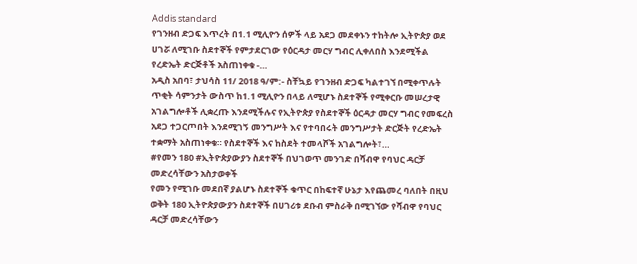Addis standard
የገንዘብ ድጋፍ እጥረት በ1.1 ሚሊዮን ሰዎች ላይ አደጋ መደቀኑን ተከትሎ ኢትዮጵያ ወደ ሀገሯ ለሚገቡ ስደተኞች የምታደርገው የዕርዳታ መርሃ ግብር ሊቀለበስ እንደሚችል የረድኤት ድርጅቶች አስጠነቀቁ -…
አዲስ አበባ፣ ታህሳስ 11/ 2018 ዓ/ም:- ስቸኳይ የገንዘብ ድጋፍ ካልተገኘ በሚቀጥሉት ጥቂት ሳምንታት ውስጥ ከ1.1 ሚሊዮን በላይ ለሚሆኑ ስደተኞች የሚቀርቡ መሠረታዊ አገልግሎቶች ሊቋረጡ እንደሚችሉና የኢትዮጵያ የስደተኞች ዕርዳታ መርሃ ግብር የመፍረስ አደጋ ተጋርጦበት እንደሚገኝ መንግሥት እና የተባበሩት መንግሥታት ድርጅት የረድኤት ተቋማት አስጠነቀቁ። የስደተኞች እና ከስደት ተመላሾች አገልግሎት፣…
#የመን 180 #ኢትዮጵያውያን ስደተኞች በህገወጥ መንገድ በሻብዋ የባህር ዳርቻ መድረሳቸውን አስታወቀች
የመን የሚገቡ መደበኛ ያልሆኑ ስደተኞች ቁጥር በከፍተኛ ሁኔታ እየጨመረ ባለበት በዚህ ወቅት 180 ኢትዮጵያውያን ስደተኞች በሀገሪቱ ደቡብ ምስራቅ በሚገኘው የሻብዋ የባህር ዳርቻ መድረሳቸውን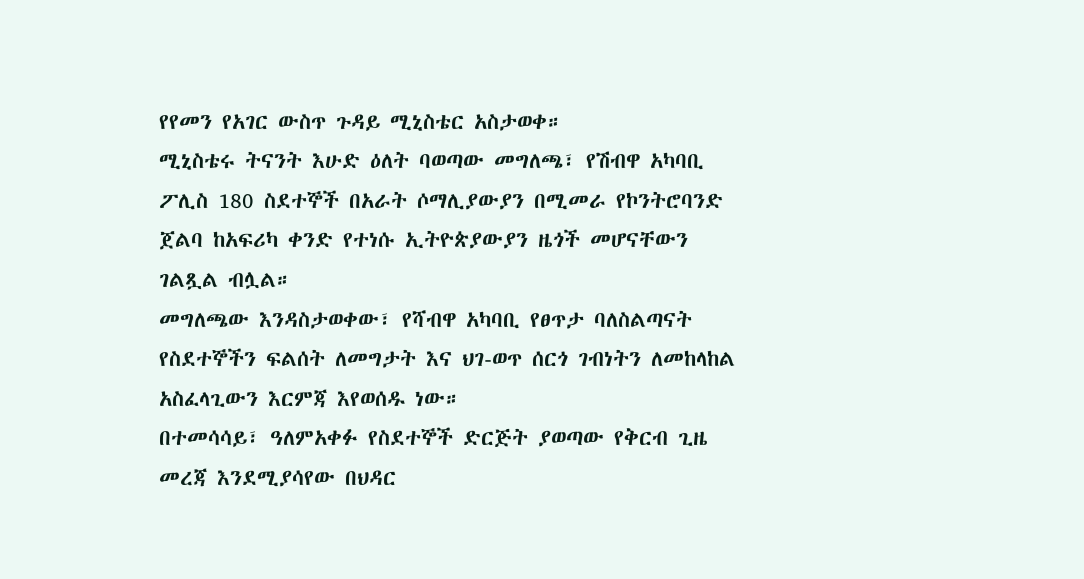የየመን የአገር ውስጥ ጉዳይ ሚኒስቴር አስታወቀ።
ሚኒስቴሩ ትናንት እሁድ ዕለት ባወጣው መግለጫ፣ የሽብዋ አካባቢ ፖሊስ 180 ስደተኞች በአራት ሶማሊያውያን በሚመራ የኮንትሮባንድ ጀልባ ከአፍሪካ ቀንድ የተነሱ ኢትዮጵያውያን ዜጎች መሆናቸውን ገልጿል ብሏል።
መግለጫው እንዳስታወቀው፣ የሻብዋ አካባቢ የፀጥታ ባለስልጣናት የስደተኞችን ፍልሰት ለመግታት እና ህገ-ወጥ ሰርጎ ገብነትን ለመከላከል አስፈላጊውን እርምጃ እየወሰዱ ነው።
በተመሳሳይ፣ ዓለምአቀፉ የስደተኞች ድርጅት ያወጣው የቅርብ ጊዜ መረጃ እንደሚያሳየው በህዳር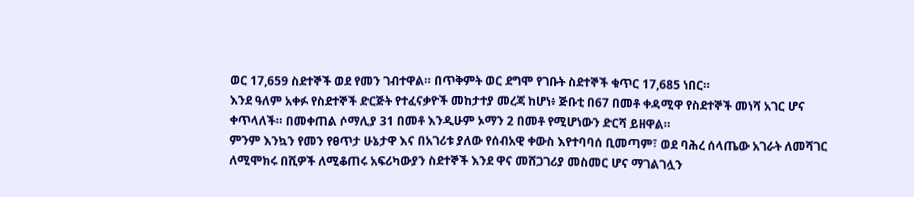ወር 17,659 ስደተኞች ወደ የመን ገብተዋል። በጥቅምት ወር ደግሞ የገቡት ስደተኞች ቁጥር 17,685 ነበር።
እንደ ዓለም አቀፉ የስደተኞች ድርጅት የተፈናቃዮች መከታተያ መረጃ ከሆነ፥ ጅቡቲ በ67 በመቶ ቀዳሚዋ የስደተኞች መነሻ አገር ሆና ቀጥላለች። በመቀጠል ሶማሊያ 31 በመቶ እንዲሁም ኦማን 2 በመቶ የሚሆነውን ድርሻ ይዘዋል።
ምንም እንኳን የመን የፀጥታ ሁኔታዋ እና በአገሪቱ ያለው የሰብአዊ ቀውስ እየተባባሰ ቢመጣም፣ ወደ ባሕረ ሰላጤው አገራት ለመሻገር ለሚሞክሩ በሺዎች ለሚቆጠሩ አፍሪካውያን ስደተኞች እንደ ዋና መሸጋገሪያ መስመር ሆና ማገልገሏን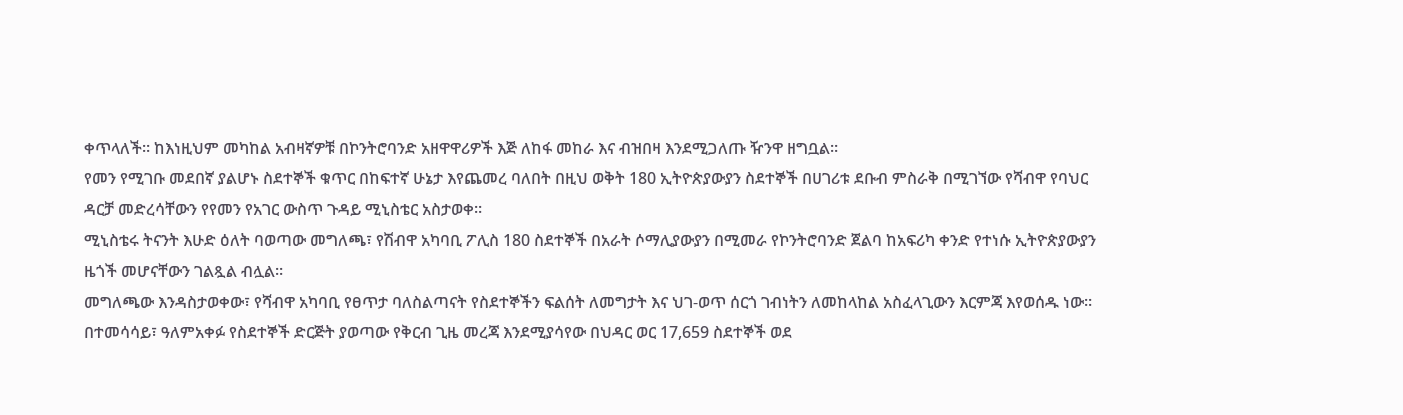ቀጥላለች። ከእነዚህም መካከል አብዛኛዎቹ በኮንትሮባንድ አዘዋዋሪዎች እጅ ለከፋ መከራ እና ብዝበዛ እንደሚጋለጡ ዥንዋ ዘግቧል።
የመን የሚገቡ መደበኛ ያልሆኑ ስደተኞች ቁጥር በከፍተኛ ሁኔታ እየጨመረ ባለበት በዚህ ወቅት 180 ኢትዮጵያውያን ስደተኞች በሀገሪቱ ደቡብ ምስራቅ በሚገኘው የሻብዋ የባህር ዳርቻ መድረሳቸውን የየመን የአገር ውስጥ ጉዳይ ሚኒስቴር አስታወቀ።
ሚኒስቴሩ ትናንት እሁድ ዕለት ባወጣው መግለጫ፣ የሽብዋ አካባቢ ፖሊስ 180 ስደተኞች በአራት ሶማሊያውያን በሚመራ የኮንትሮባንድ ጀልባ ከአፍሪካ ቀንድ የተነሱ ኢትዮጵያውያን ዜጎች መሆናቸውን ገልጿል ብሏል።
መግለጫው እንዳስታወቀው፣ የሻብዋ አካባቢ የፀጥታ ባለስልጣናት የስደተኞችን ፍልሰት ለመግታት እና ህገ-ወጥ ሰርጎ ገብነትን ለመከላከል አስፈላጊውን እርምጃ እየወሰዱ ነው።
በተመሳሳይ፣ ዓለምአቀፉ የስደተኞች ድርጅት ያወጣው የቅርብ ጊዜ መረጃ እንደሚያሳየው በህዳር ወር 17,659 ስደተኞች ወደ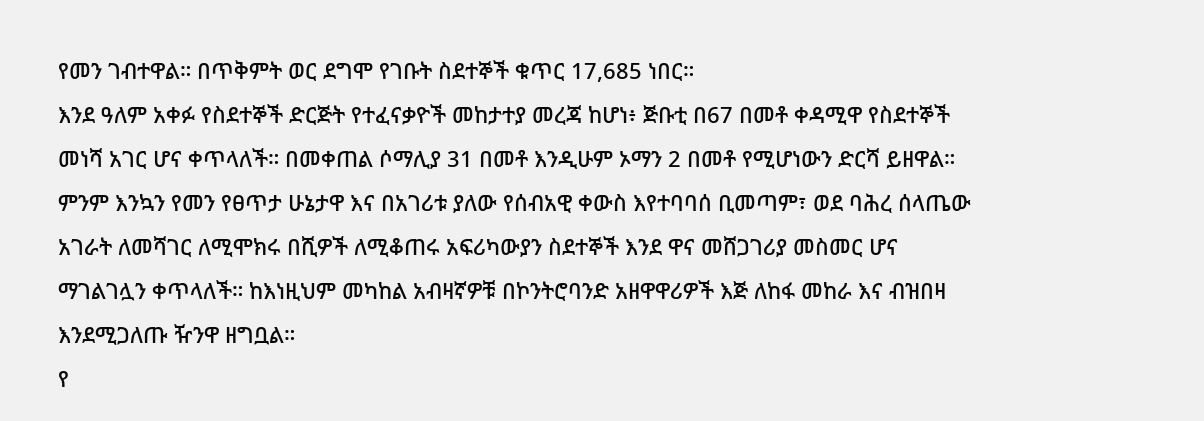የመን ገብተዋል። በጥቅምት ወር ደግሞ የገቡት ስደተኞች ቁጥር 17,685 ነበር።
እንደ ዓለም አቀፉ የስደተኞች ድርጅት የተፈናቃዮች መከታተያ መረጃ ከሆነ፥ ጅቡቲ በ67 በመቶ ቀዳሚዋ የስደተኞች መነሻ አገር ሆና ቀጥላለች። በመቀጠል ሶማሊያ 31 በመቶ እንዲሁም ኦማን 2 በመቶ የሚሆነውን ድርሻ ይዘዋል።
ምንም እንኳን የመን የፀጥታ ሁኔታዋ እና በአገሪቱ ያለው የሰብአዊ ቀውስ እየተባባሰ ቢመጣም፣ ወደ ባሕረ ሰላጤው አገራት ለመሻገር ለሚሞክሩ በሺዎች ለሚቆጠሩ አፍሪካውያን ስደተኞች እንደ ዋና መሸጋገሪያ መስመር ሆና ማገልገሏን ቀጥላለች። ከእነዚህም መካከል አብዛኛዎቹ በኮንትሮባንድ አዘዋዋሪዎች እጅ ለከፋ መከራ እና ብዝበዛ እንደሚጋለጡ ዥንዋ ዘግቧል።
የ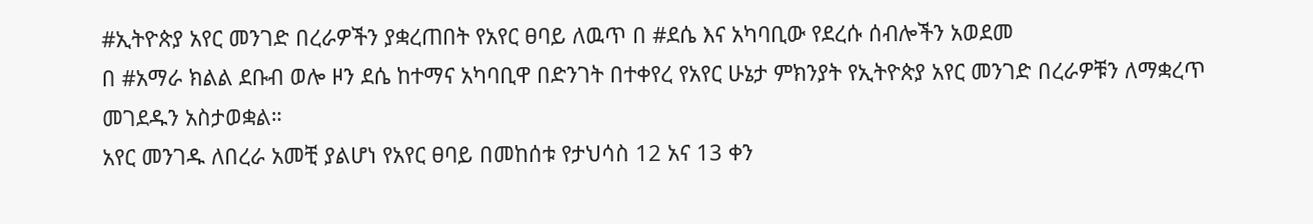#ኢትዮጵያ አየር መንገድ በረራዎችን ያቋረጠበት የአየር ፀባይ ለዉጥ በ #ደሴ እና አካባቢው የደረሱ ሰብሎችን አወደመ
በ #አማራ ክልል ደቡብ ወሎ ዞን ደሴ ከተማና አካባቢዋ በድንገት በተቀየረ የአየር ሁኔታ ምክንያት የኢትዮጵያ አየር መንገድ በረራዎቹን ለማቋረጥ መገደዱን አስታወቋል።
አየር መንገዱ ለበረራ አመቺ ያልሆነ የአየር ፀባይ በመከሰቱ የታህሳስ 12 አና 13 ቀን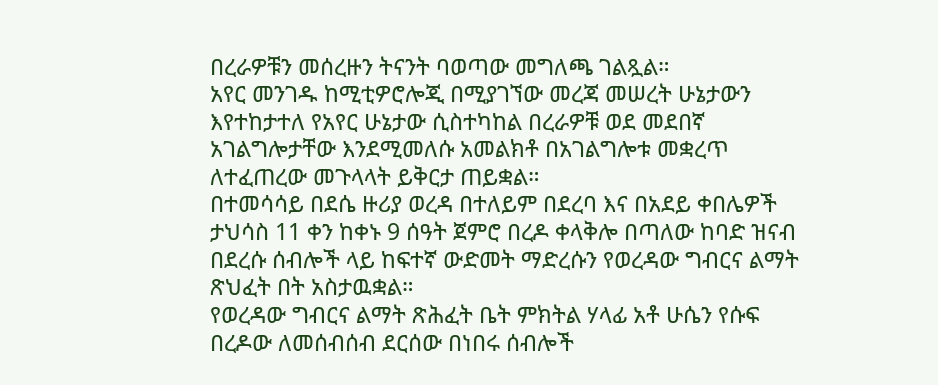በረራዎቹን መሰረዙን ትናንት ባወጣው መግለጫ ገልጿል።
አየር መንገዱ ከሚቲዎሮሎጂ በሚያገኘው መረጃ መሠረት ሁኔታውን እየተከታተለ የአየር ሁኔታው ሲስተካከል በረራዎቹ ወደ መደበኛ አገልግሎታቸው እንደሚመለሱ አመልክቶ በአገልግሎቱ መቋረጥ ለተፈጠረው መጉላላት ይቅርታ ጠይቋል።
በተመሳሳይ በደሴ ዙሪያ ወረዳ በተለይም በደረባ እና በአደይ ቀበሌዎች ታህሳስ 11 ቀን ከቀኑ 9 ሰዓት ጀምሮ በረዶ ቀላቅሎ በጣለው ከባድ ዝናብ በደረሱ ሰብሎች ላይ ከፍተኛ ውድመት ማድረሱን የወረዳው ግብርና ልማት ጽህፈት በት አስታዉቋል።
የወረዳው ግብርና ልማት ጽሕፈት ቤት ምክትል ሃላፊ አቶ ሁሴን የሱፍ በረዶው ለመሰብሰብ ደርሰው በነበሩ ሰብሎች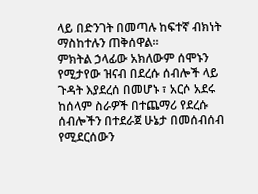ላይ በድንገት በመጣሉ ከፍተኛ ብክነት ማስከተሉን ጠቅሰዋል።
ምክትል ኃላፊው አክለውም ሰሞኑን የሚታየው ዝናብ በደረሱ ሰብሎች ላይ ጉዳት እያደረሰ በመሆኑ ፣ አርሶ አደሩ ከሰላም ስራዎች በተጨማሪ የደረሱ ሰብሎችን በተደራጀ ሁኔታ በመሰብሰብ የሚደርሰውን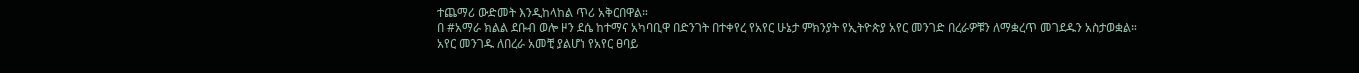ተጨማሪ ውድመት እንዲከላከል ጥሪ አቅርበዋል።
በ #አማራ ክልል ደቡብ ወሎ ዞን ደሴ ከተማና አካባቢዋ በድንገት በተቀየረ የአየር ሁኔታ ምክንያት የኢትዮጵያ አየር መንገድ በረራዎቹን ለማቋረጥ መገደዱን አስታወቋል።
አየር መንገዱ ለበረራ አመቺ ያልሆነ የአየር ፀባይ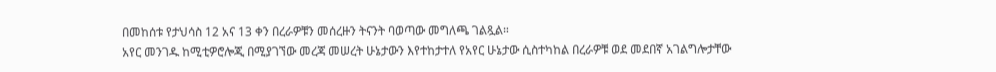በመከሰቱ የታህሳስ 12 አና 13 ቀን በረራዎቹን መሰረዙን ትናንት ባወጣው መግለጫ ገልጿል።
አየር መንገዱ ከሚቲዎሮሎጂ በሚያገኘው መረጃ መሠረት ሁኔታውን እየተከታተለ የአየር ሁኔታው ሲስተካከል በረራዎቹ ወደ መደበኛ አገልግሎታቸው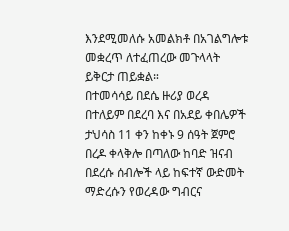እንደሚመለሱ አመልክቶ በአገልግሎቱ መቋረጥ ለተፈጠረው መጉላላት ይቅርታ ጠይቋል።
በተመሳሳይ በደሴ ዙሪያ ወረዳ በተለይም በደረባ እና በአደይ ቀበሌዎች ታህሳስ 11 ቀን ከቀኑ 9 ሰዓት ጀምሮ በረዶ ቀላቅሎ በጣለው ከባድ ዝናብ በደረሱ ሰብሎች ላይ ከፍተኛ ውድመት ማድረሱን የወረዳው ግብርና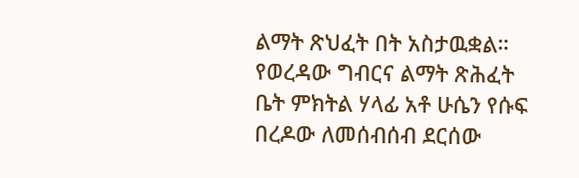ልማት ጽህፈት በት አስታዉቋል።
የወረዳው ግብርና ልማት ጽሕፈት ቤት ምክትል ሃላፊ አቶ ሁሴን የሱፍ በረዶው ለመሰብሰብ ደርሰው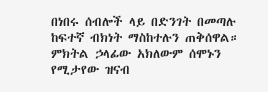በነበሩ ሰብሎች ላይ በድንገት በመጣሉ ከፍተኛ ብክነት ማስከተሉን ጠቅሰዋል።
ምክትል ኃላፊው አክለውም ሰሞኑን የሚታየው ዝናብ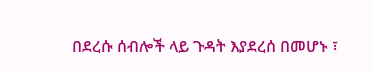በደረሱ ሰብሎች ላይ ጉዳት እያደረሰ በመሆኑ ፣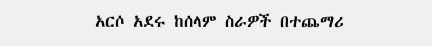አርሶ አደሩ ከሰላም ስራዎች በተጨማሪ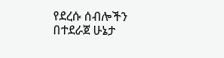የደረሱ ሰብሎችን በተደራጀ ሁኔታ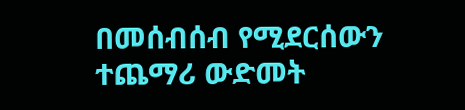በመሰብሰብ የሚደርሰውን ተጨማሪ ውድመት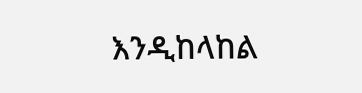እንዲከላከል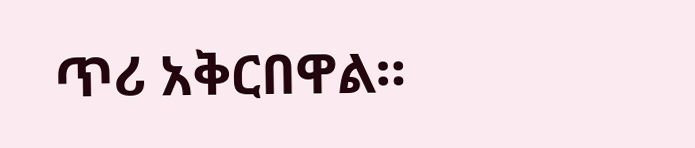ጥሪ አቅርበዋል።